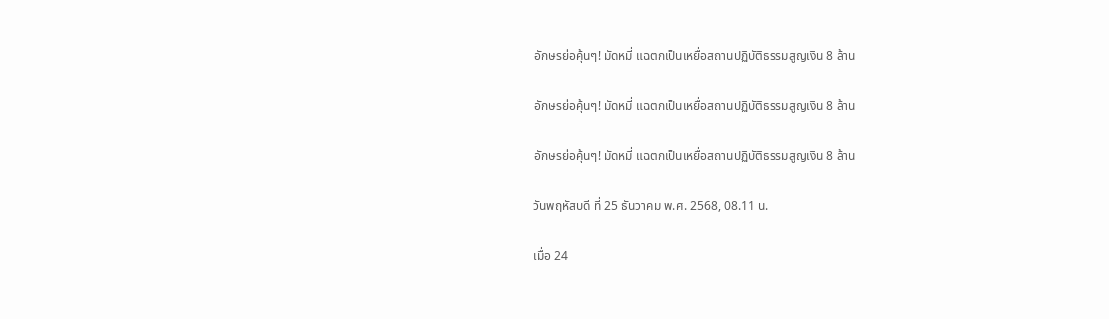อักษรย่อคุ้นๆ! มัดหมี่ แฉตกเป็นเหยื่อสถานปฏิบัติธรรมสูญเงิน 8 ล้าน

อักษรย่อคุ้นๆ! มัดหมี่ แฉตกเป็นเหยื่อสถานปฏิบัติธรรมสูญเงิน 8 ล้าน

อักษรย่อคุ้นๆ! มัดหมี่ แฉตกเป็นเหยื่อสถานปฏิบัติธรรมสูญเงิน 8 ล้าน

วันพฤหัสบดี ที่ 25 ธันวาคม พ.ศ. 2568, 08.11 น.

เมื่อ 24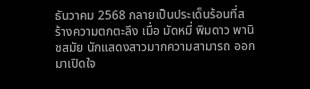ธันวาคม 2568 กลายเป็นประเด็นร้อนที่สร้างความตกตะลึง เมื่อ มัดหมี่ พิมดาว พานิชสมัย นักแสดงสาวมากความสามารถ ออกมาเปิดใจ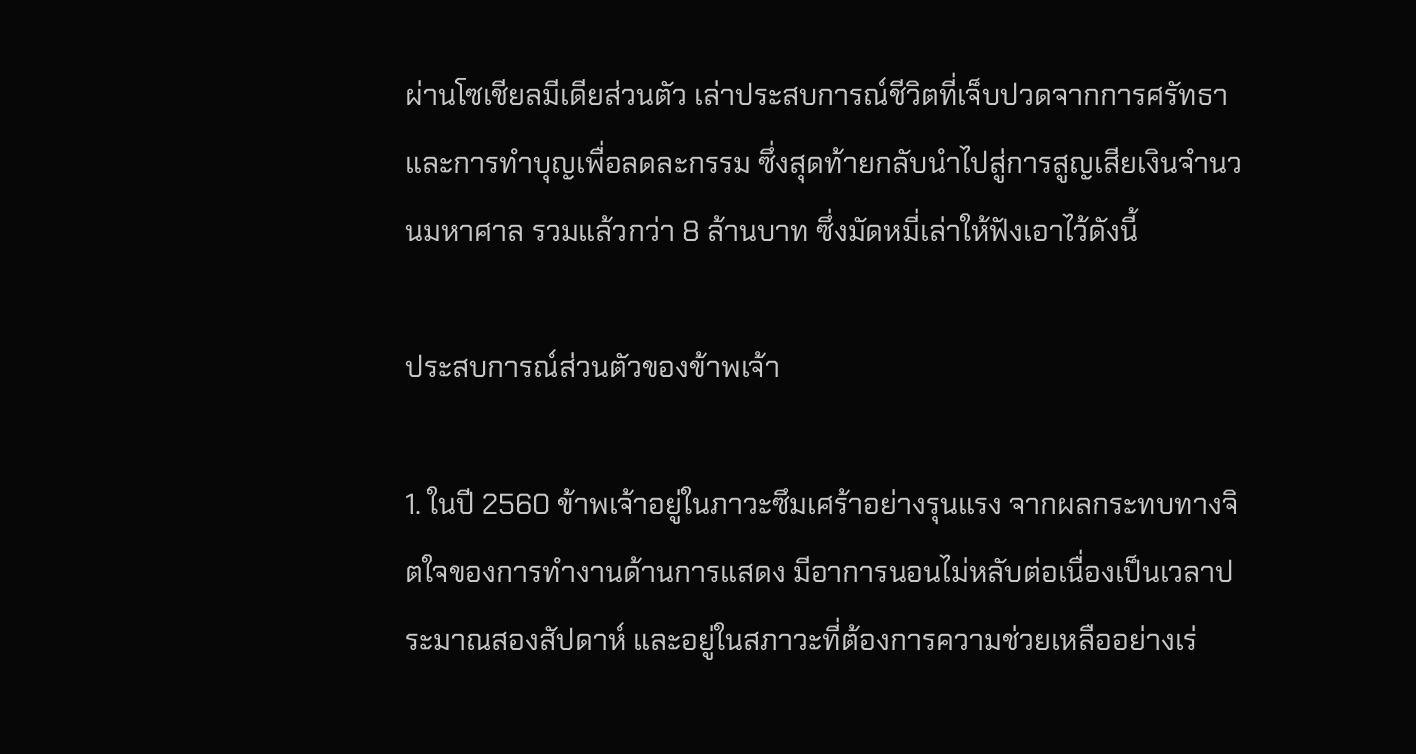ผ่านโซเชียลมีเดียส่วนตัว เล่าประสบการณ์ชีวิตที่เจ็บปวดจากการศรัทธาและการทำบุญเพื่อลดละกรรม ซึ่งสุดท้ายกลับนำไปสู่การสูญเสียเงินจำนวนมหาศาล รวมแล้วกว่า 8 ล้านบาท ซึ่งมัดหมี่เล่าให้ฟังเอาไว้ดังนี้

ประสบการณ์ส่วนตัวของข้าพเจ้า

1. ในปี 2560 ข้าพเจ้าอยู่ในภาวะซึมเศร้าอย่างรุนแรง จากผลกระทบทางจิตใจของการทำงานด้านการแสดง มีอาการนอนไม่หลับต่อเนื่องเป็นเวลาประมาณสองสัปดาห์ และอยู่ในสภาวะที่ต้องการความช่วยเหลืออย่างเร่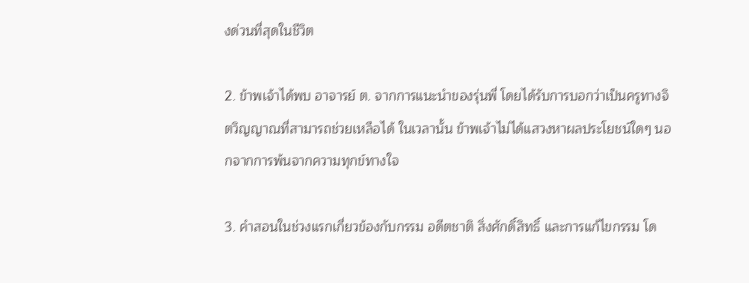งด่วนที่สุดในชีวิต

2. ข้าพเจ้าได้พบ อาจารย์ ต. จากการแนะนำของรุ่นพี่ โดยได้รับการบอกว่าเป็นครูทางจิตวิญญาณที่สามารถช่วยเหลือได้ ในเวลานั้น ข้าพเจ้าไม่ได้แสวงหาผลประโยชน์ใดๆ นอกจากการพ้นจากความทุกข์ทางใจ

3. คำสอนในช่วงแรกเกี่ยวข้องกับกรรม อดีตชาติ สิ่งศักดิ์สิทธิ์ และการแก้ไขกรรม โด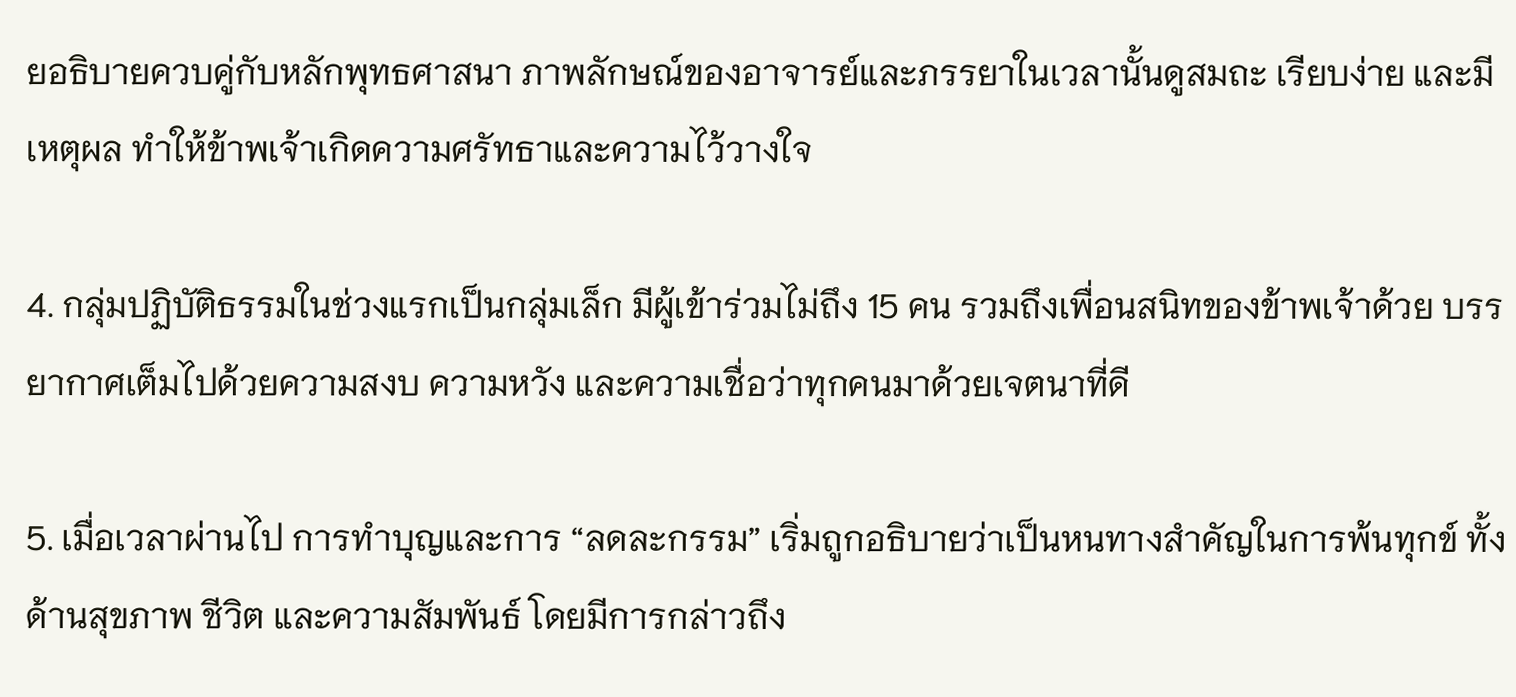ยอธิบายควบคู่กับหลักพุทธศาสนา ภาพลักษณ์ของอาจารย์และภรรยาในเวลานั้นดูสมถะ เรียบง่าย และมีเหตุผล ทำให้ข้าพเจ้าเกิดความศรัทธาและความไว้วางใจ

4. กลุ่มปฏิบัติธรรมในช่วงแรกเป็นกลุ่มเล็ก มีผู้เข้าร่วมไม่ถึง 15 คน รวมถึงเพื่อนสนิทของข้าพเจ้าด้วย บรรยากาศเต็มไปด้วยความสงบ ความหวัง และความเชื่อว่าทุกคนมาด้วยเจตนาที่ดี

5. เมื่อเวลาผ่านไป การทำบุญและการ “ลดละกรรม” เริ่มถูกอธิบายว่าเป็นหนทางสำคัญในการพ้นทุกข์ ทั้งด้านสุขภาพ ชีวิต และความสัมพันธ์ โดยมีการกล่าวถึง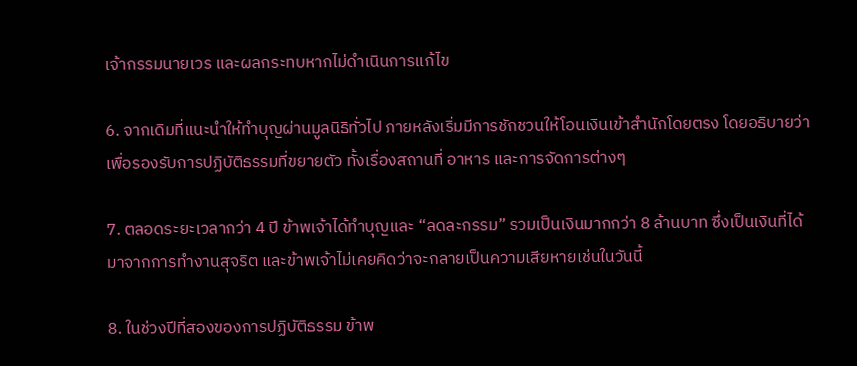เจ้ากรรมนายเวร และผลกระทบหากไม่ดำเนินการแก้ไข

6. จากเดิมที่แนะนำให้ทำบุญผ่านมูลนิธิทั่วไป ภายหลังเริ่มมีการชักชวนให้โอนเงินเข้าสำนักโดยตรง โดยอธิบายว่าเพื่อรองรับการปฏิบัติธรรมที่ขยายตัว ทั้งเรื่องสถานที่ อาหาร และการจัดการต่างๆ

7. ตลอดระยะเวลากว่า 4 ปี ข้าพเจ้าได้ทำบุญและ “ลดละกรรม” รวมเป็นเงินมากกว่า 8 ล้านบาท ซึ่งเป็นเงินที่ได้มาจากการทำงานสุจริต และข้าพเจ้าไม่เคยคิดว่าจะกลายเป็นความเสียหายเช่นในวันนี้

8. ในช่วงปีที่สองของการปฏิบัติธรรม ข้าพ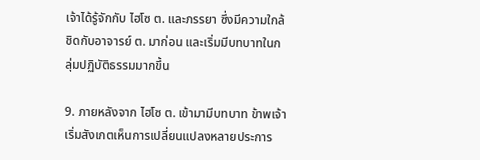เจ้าได้รู้จักกับ ไฮโซ ต. และภรรยา ซึ่งมีความใกล้ชิดกับอาจารย์ ต. มาก่อน และเริ่มมีบทบาทในกลุ่มปฏิบัติธรรมมากขึ้น

9. ภายหลังจาก ไฮโซ ต. เข้ามามีบทบาท ข้าพเจ้าเริ่มสังเกตเห็นการเปลี่ยนแปลงหลายประการ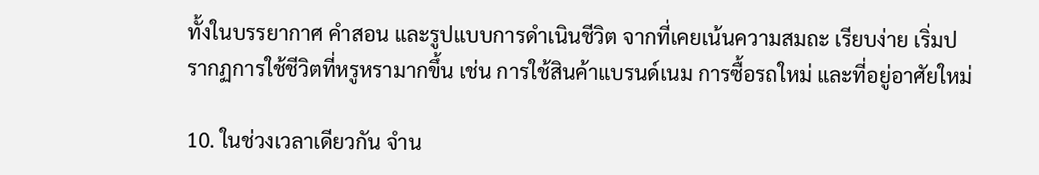ทั้งในบรรยากาศ คำสอน และรูปแบบการดำเนินชีวิต จากที่เคยเน้นความสมถะ เรียบง่าย เริ่มปรากฏการใช้ชีวิตที่หรูหรามากขึ้น เช่น การใช้สินค้าแบรนด์เนม การซื้อรถใหม่ และที่อยู่อาศัยใหม่

10. ในช่วงเวลาเดียวกัน จำน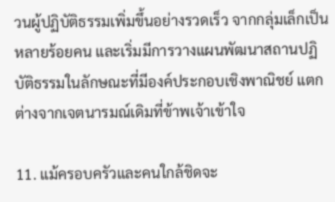วนผู้ปฏิบัติธรรมเพิ่มขึ้นอย่างรวดเร็ว จากกลุ่มเล็กเป็นหลายร้อยคน และเริ่มมีการวางแผนพัฒนาสถานปฏิบัติธรรมในลักษณะที่มีองค์ประกอบเชิงพาณิชย์ แตกต่างจากเจตนารมณ์เดิมที่ข้าพเจ้าเข้าใจ

11. แม้ครอบครัวและคนใกล้ชิดจะ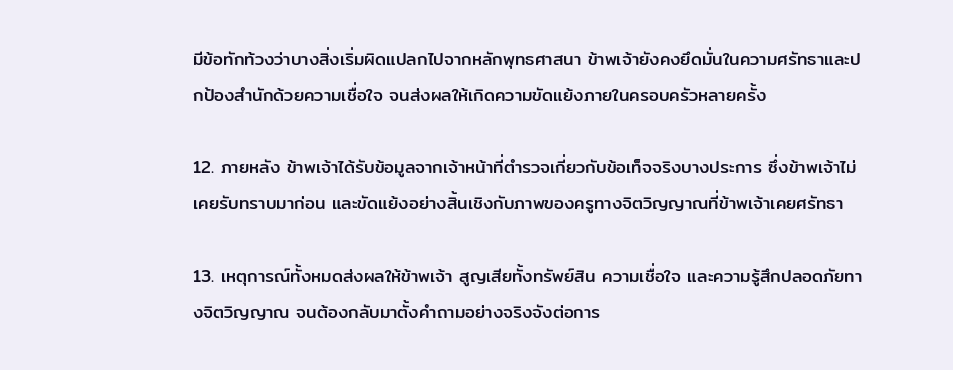มีข้อทักท้วงว่าบางสิ่งเริ่มผิดแปลกไปจากหลักพุทธศาสนา ข้าพเจ้ายังคงยึดมั่นในความศรัทธาและปกป้องสำนักด้วยความเชื่อใจ จนส่งผลให้เกิดความขัดแย้งภายในครอบครัวหลายครั้ง

12. ภายหลัง ข้าพเจ้าได้รับข้อมูลจากเจ้าหน้าที่ตำรวจเกี่ยวกับข้อเท็จจริงบางประการ ซึ่งข้าพเจ้าไม่เคยรับทราบมาก่อน และขัดแย้งอย่างสิ้นเชิงกับภาพของครูทางจิตวิญญาณที่ข้าพเจ้าเคยศรัทธา

13. เหตุการณ์ทั้งหมดส่งผลให้ข้าพเจ้า สูญเสียทั้งทรัพย์สิน ความเชื่อใจ และความรู้สึกปลอดภัยทางจิตวิญญาณ จนต้องกลับมาตั้งคำถามอย่างจริงจังต่อการ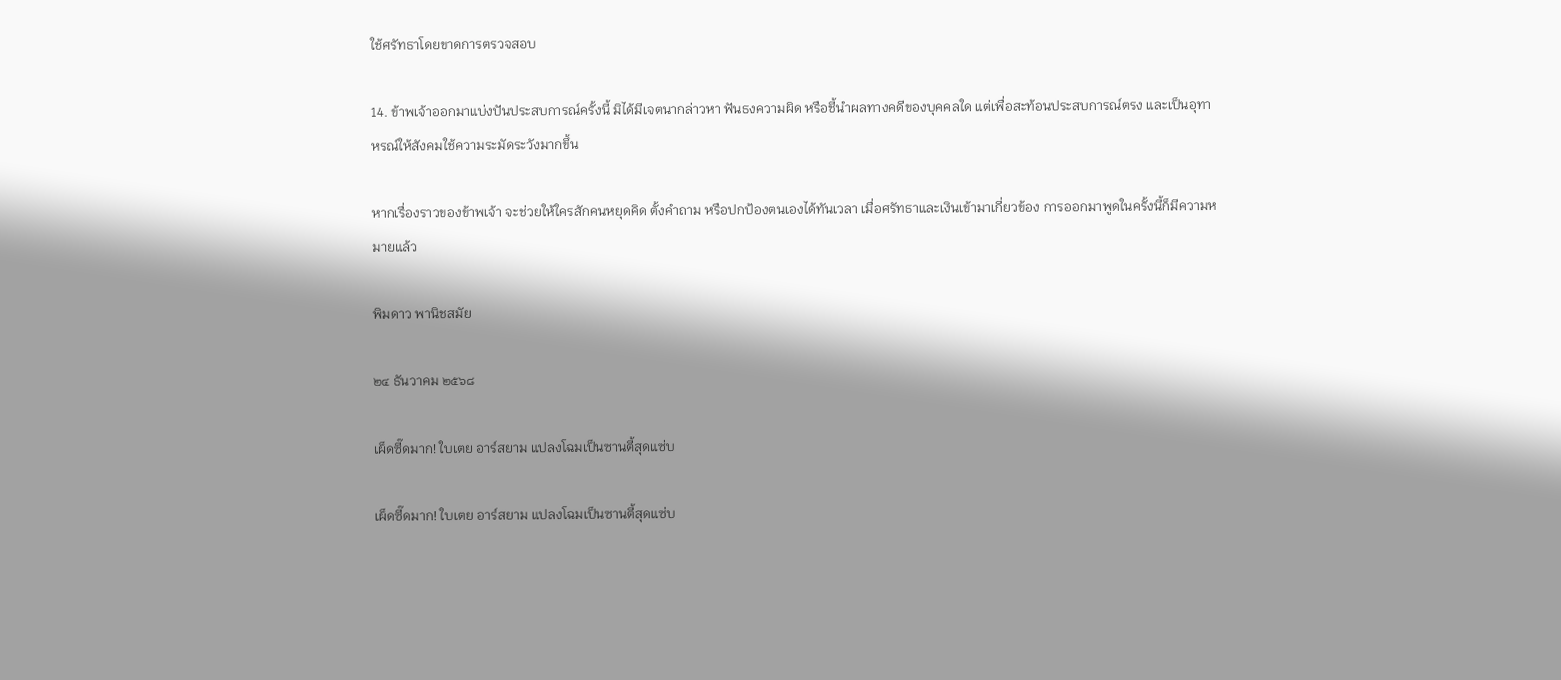ใช้ศรัทธาโดยขาดการตรวจสอบ

14. ข้าพเจ้าออกมาแบ่งปันประสบการณ์ครั้งนี้ มิได้มีเจตนากล่าวหา ฟันธงความผิด หรือชี้นำผลทางคดีของบุคคลใด แต่เพื่อสะท้อนประสบการณ์ตรง และเป็นอุทาหรณ์ให้สังคมใช้ความระมัดระวังมากขึ้น

หากเรื่องราวของข้าพเจ้า จะช่วยให้ใครสักคนหยุดคิด ตั้งคำถาม หรือปกป้องตนเองได้ทันเวลา เมื่อศรัทธาและเงินเข้ามาเกี่ยวข้อง การออกมาพูดในครั้งนี้ก็มีความหมายแล้ว

พิมดาว พานิชสมัย

๒๔ ธันวาคม ๒๕๖๘

เผ็ดซี๊ดมาก! ใบเตย อาร์สยาม แปลงโฉมเป็นซานตี้สุดแซ่บ

เผ็ดซี๊ดมาก! ใบเตย อาร์สยาม แปลงโฉมเป็นซานตี้สุดแซ่บ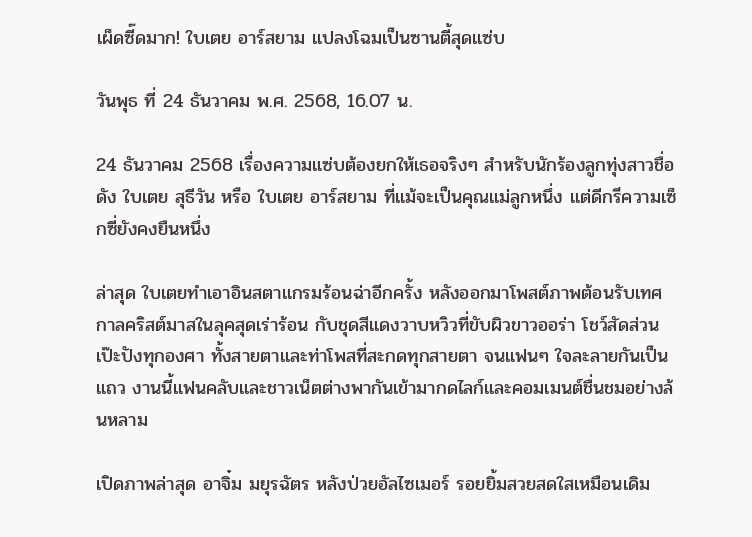เผ็ดซี๊ดมาก! ใบเตย อาร์สยาม แปลงโฉมเป็นซานตี้สุดแซ่บ

วันพุธ ที่ 24 ธันวาคม พ.ศ. 2568, 16.07 น.

24 ธันวาคม 2568 เรื่องความแซ่บต้องยกให้เธอจริงๆ สำหรับนักร้องลูกทุ่งสาวชื่อดัง ใบเตย สุธีวัน หรือ ใบเตย อาร์สยาม ที่แม้จะเป็นคุณแม่ลูกหนึ่ง แต่ดีกรีความเซ็กซี่ยังคงยืนหนึ่ง

ล่าสุด ใบเตยทำเอาอินสตาแกรมร้อนฉ่าอีกครั้ง หลังออกมาโพสต์ภาพต้อนรับเทศกาลคริสต์มาสในลุคสุดเร่าร้อน กับชุดสีแดงวาบหวิวที่ขับผิวขาวออร่า โชว์สัดส่วนเป๊ะปังทุกองศา ทั้งสายตาและท่าโพสที่สะกดทุกสายตา จนแฟนๆ ใจละลายกันเป็นแถว งานนี้แฟนคลับและชาวเน็ตต่างพากันเข้ามากดไลก์และคอมเมนต์ชื่นชมอย่างล้นหลาม

เปิดภาพล่าสุด อาจิ๋ม มยุรฉัตร หลังป่วยอัลไซเมอร์ รอยยิ้มสวยสดใสเหมือนเดิม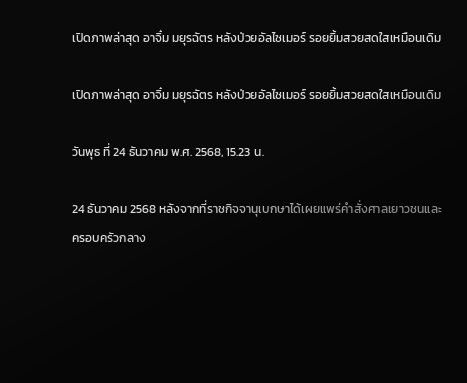เปิดภาพล่าสุด อาจิ๋ม มยุรฉัตร หลังป่วยอัลไซเมอร์ รอยยิ้มสวยสดใสเหมือนเดิม

เปิดภาพล่าสุด อาจิ๋ม มยุรฉัตร หลังป่วยอัลไซเมอร์ รอยยิ้มสวยสดใสเหมือนเดิม

วันพุธ ที่ 24 ธันวาคม พ.ศ. 2568, 15.23 น.

24 ธันวาคม 2568 หลังจากที่ราชกิจจานุเบกษาได้เผยแพร่คำสั่งศาลเยาวชนและครอบครัวกลาง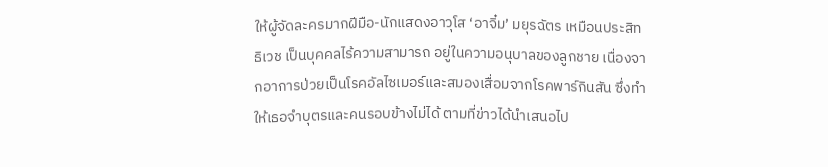ให้ผู้จัดละครมากฝีมือ-นักแสดงอาวุโส ‘อาจิ๋ม’ มยุรฉัตร เหมือนประสิทธิเวช เป็นบุคคลไร้ความสามารถ อยู่ในความอนุบาลของลูกชาย เนื่องจากอาการป่วยเป็นโรคอัลไซเมอร์และสมองเสื่อมจากโรคพาร์กินสัน ซึ่งทำให้เธอจำบุตรและคนรอบข้างไม่ได้ ตามที่ข่าวได้นำเสนอไป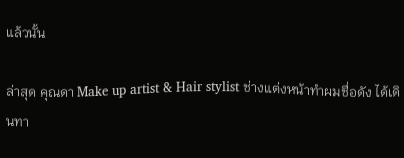แล้วนั้น

ล่าสุด คุณดา Make up artist & Hair stylist ช่างแต่งหน้าทำผมชื่อดัง ได้เดินทา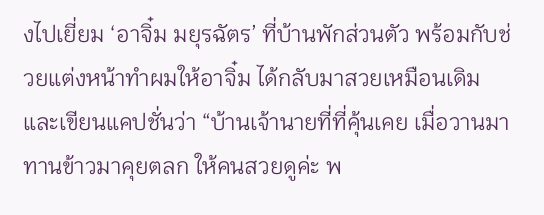งไปเยี่ยม ‘อาจิ๋ม มยุรฉัตร’ ที่บ้านพักส่วนตัว พร้อมกับช่วยแต่งหน้าทำผมให้อาจิ๋ม ได้กลับมาสวยเหมือนเดิม และเขียนแคปชั่นว่า “บ้านเจ้านายที่ที่คุ้นเคย เมื่อวานมาทานข้าวมาคุยตลก ให้คนสวยดูค่ะ พ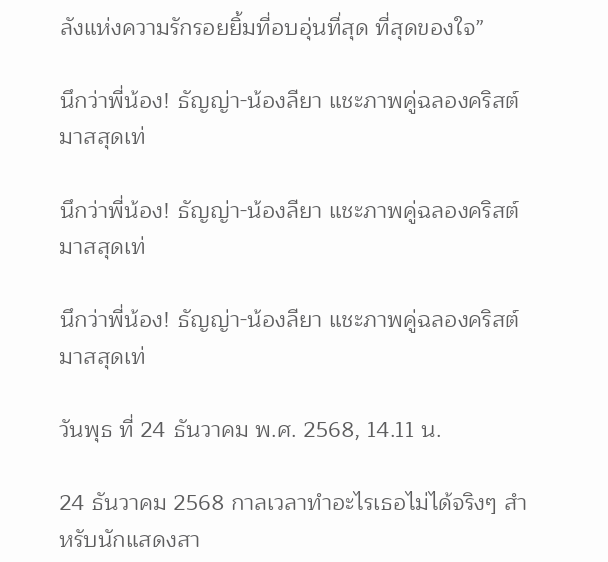ลังแห่งความรักรอยยิ้มที่อบอุ่นที่สุด ที่สุดของใจ”

นึกว่าพี่น้อง! ธัญญ่า-น้องลียา แชะภาพคู่ฉลองคริสต์มาสสุดเท่

นึกว่าพี่น้อง! ธัญญ่า-น้องลียา แชะภาพคู่ฉลองคริสต์มาสสุดเท่

นึกว่าพี่น้อง! ธัญญ่า-น้องลียา แชะภาพคู่ฉลองคริสต์มาสสุดเท่

วันพุธ ที่ 24 ธันวาคม พ.ศ. 2568, 14.11 น.

24 ธันวาคม 2568 กาลเวลาทำอะไรเธอไม่ได้จริงๆ สำหรับนักแสดงสา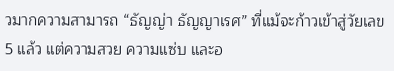วมากความสามารถ “ธัญญ่า ธัญญาเรศ” ที่แม้จะก้าวเข้าสู่วัยเลข 5 แล้ว แต่ความสวย ความแซ่บ และอ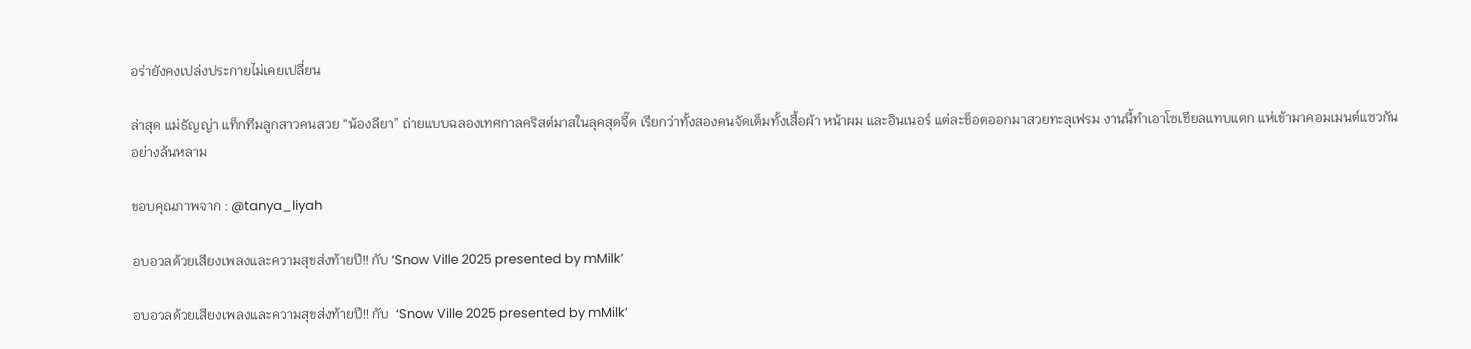อร่ายังคงเปล่งประกายไม่เคยเปลี่ยน

ล่าสุด แม่ธัญญ่า แท็กทีมลูกสาวคนสวย “น้องลียา” ถ่ายแบบฉลองเทศกาลคริสต์มาสในลุคสุดจี๊ด เรียกว่าทั้งสองคนจัดเต็มทั้งเสื้อผ้า หน้าผม และอินเนอร์ แต่ละช็อตออกมาสวยทะลุเฟรม งานนี้ทำเอาโซเชียลแทบแตก แห่เข้ามาคอมเมนต์แซวกันอย่างล้นหลาม

ขอบคุณภาพจาก : @tanya_liyah

อบอวลด้วยเสียงเพลงและความสุขส่งท้ายปี!! กับ ‘Snow Ville 2025 presented by mMilk’

อบอวลด้วยเสียงเพลงและความสุขส่งท้ายปี!! กับ  ‘Snow Ville 2025 presented by mMilk’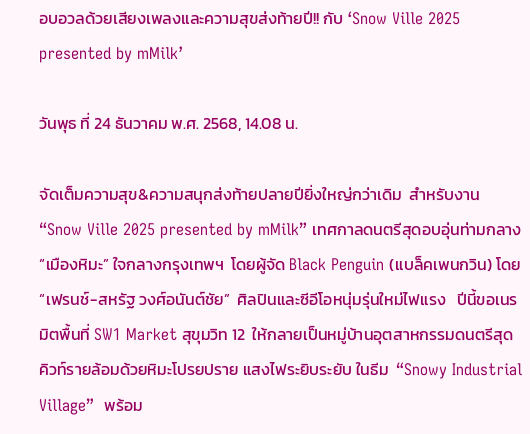อบอวลด้วยเสียงเพลงและความสุขส่งท้ายปี!! กับ ‘Snow Ville 2025 presented by mMilk’

วันพุธ ที่ 24 ธันวาคม พ.ศ. 2568, 14.08 น.

จัดเต็มความสุข&ความสนุกส่งท้ายปลายปียิ่งใหญ่กว่าเดิม  สำหรับงาน  “Snow Ville 2025 presented by mMilk” เทศกาลดนตรีสุดอบอุ่นท่ามกลาง “เมืองหิมะ” ใจกลางกรุงเทพฯ  โดยผู้จัด Black Penguin (แบล็คเพนกวิน) โดย “เฟรนช์-สหรัฐ วงศ์อนันต์ชัย”  ศิลปินและซีอีโอหนุ่มรุ่นใหม่ไฟแรง   ปีนี้ขอเนรมิตพื้นที่ SW1 Market สุขุมวิท 12  ให้กลายเป็นหมู่บ้านอุตสาหกรรมดนตรีสุดคิวท์รายล้อมด้วยหิมะโปรยปราย แสงไฟระยิบระยับ ในธีม  “Snowy Industrial Village”  พร้อม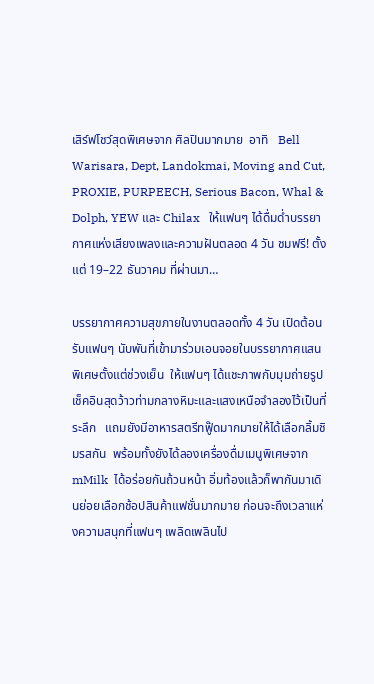เสิร์ฟโชว์สุดพิเศษจาก ศิลปินมากมาย  อาทิ   Bell Warisara, Dept, Landokmai, Moving and Cut, PROXIE, PURPEECH, Serious Bacon, Whal & Dolph, YEW และ Chilax   ให้แฟนๆ ได้ดื่มด่ำบรรยากาศแห่งเสียงเพลงและความฝันตลอด 4 วัน ชมฟรี! ตั้งแต่ 19–22 ธันวาคม ที่ผ่านมา…

บรรยากาศความสุขภายในงานตลอดทั้ง 4 วัน เปิดต้อนรับแฟนๆ นับพันที่เข้ามาร่วมเอนจอยในบรรยากาศแสนพิเศษตั้งแต่ช่วงเย็น  ให้แฟนๆ ได้แชะภาพกับมุมถ่ายรูปเช็คอินสุดว้าวท่ามกลางหิมะและแสงเหนือจำลองไว้เป็นที่ระลึก   แถมยังมีอาหารสตรีทฟู๊ดมากมายให้ได้เลือกลิ้มชิมรสกัน  พร้อมทั้งยังได้ลองเครื่องดื่มเมนูพิเศษจาก  mMilk  ได้อร่อยกันถ้วนหน้า อิ่มท้องแล้วก็พากันมาเดินย่อยเลือกช้อปสินค้าแฟชั่นมากมาย ก่อนจะถึงเวลาแห่งความสนุกที่แฟนๆ เพลิดเพลินไป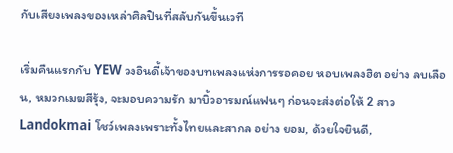กับเสียงเพลงของเหล่าศิลปินที่สลับกันขึ้นเวที

เริ่มคืนแรกกับ YEW วงอินดี้เจ้าของบทเพลงแห่งการรอคอย หอบเพลงฮิต อย่าง ลบเลือน, หมวกเมฆสีรุ้ง, จะมอบความรัก มาบิ้วอารมณ์แฟนๆ ก่อนจะส่งต่อให้ 2 สาว Landokmai โชว์เพลงเพราะทั้งไทยและสากล อย่าง ยอม, ด้วยใจยินดี,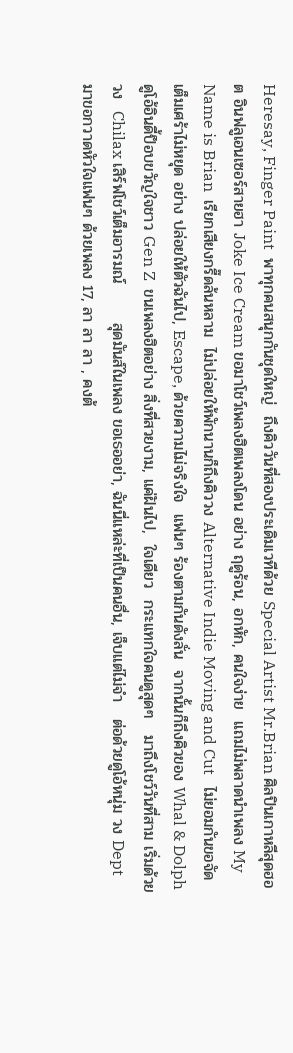Heresay, Finger Paint  พาทุกคนสนุกกันชุดใหญ่  ถึงคิววันที่สองประเดิมเวทีด้วย Special Artist Mr.Brian ศิลปินเกาหลีสุดฮอต อินฟลูเอนเซอร์สายฮา Joke Ice Cream ขอมาโชว์เพลงฮิตเพลงโดน อย่าง ฤดูร้อน, อกหัก, คนใจง่าย  แถมไม่พลาดนำเพลง My Name is Brian  เรียกเสียงกรี๊ดล้นหลาม  ไม่ปล่อยให้พักนานก็ถึงคิววง Alternative Indie Moving and Cut   ไม่ยอมกันขอจัดเต็มเศร้าไม่หยุด อย่าง ปล่อยให้ตัวฉันไป, Escape, ด้วยความไม่จริงใจ  แฟนๆ ร้องตามกันดังลั่น  จากนั้นก็ถึงคิวของ Whal & Dolph ดูโอ้อินดี้ป็อบขวัญใจชาว Gen Z  ขนเพลงฮิตอย่าง สิ่งที่สวยงาม, แค่ฝันไป,  ใจเดียว  กระแทกใจคนดูสุดๆ   มาถึงโชว์วันที่สาม เริ่มด้วยวง  Chilax เสิร์ฟโชว์เต็มอารมณ์       สุดมันส์ในเพลง ขอเธออย่า, ฉันนี่แหล่ะที่เป็นคนอื่น, เจ็บแต่ไม่จำ   ต่อด้วยดูโอ้หนุ่ม วง Dept  มาขอกวาดหัวใจแฟนๆ ด้วยเพลง 17, ลา ลา ลา , คงต้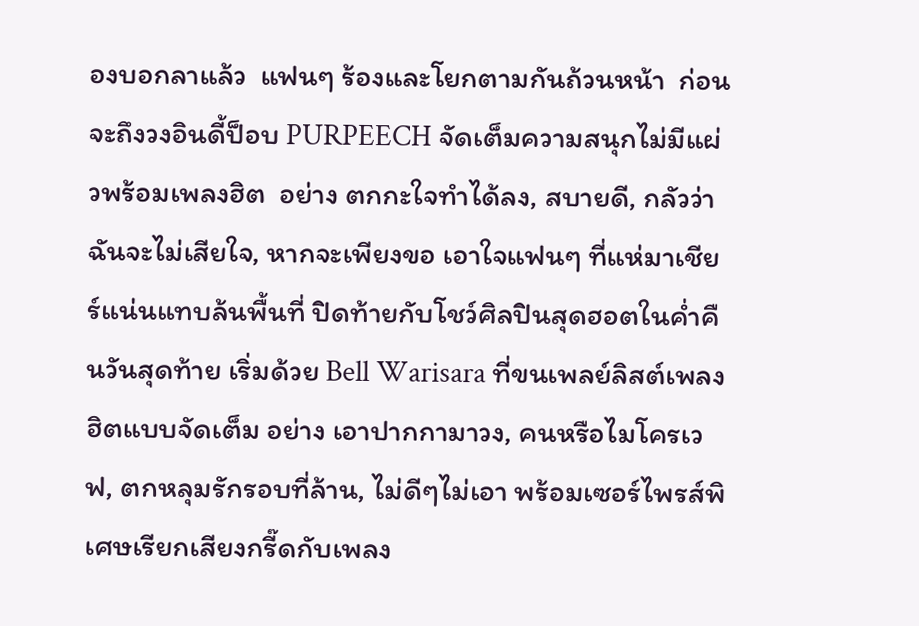องบอกลาแล้ว  แฟนๆ ร้องและโยกตามกันถ้วนหน้า  ก่อนจะถึงวงอินดี้ป็อบ PURPEECH จัดเต็มความสนุกไม่มีแผ่วพร้อมเพลงฮิต  อย่าง ตกกะใจทำได้ลง, สบายดี, กลัวว่าฉันจะไม่เสียใจ, หากจะเพียงขอ เอาใจแฟนๆ ที่แห่มาเชียร์แน่นแทบล้นพื้นที่ ปิดท้ายกับโชว์ศิลปินสุดฮอตในค่ำคืนวันสุดท้าย เริ่มด้วย Bell Warisara ที่ขนเพลย์ลิสต์เพลงฮิตแบบจัดเต็ม อย่าง เอาปากกามาวง, คนหรือไมโครเวฟ, ตกหลุมรักรอบที่ล้าน, ไม่ดีๆไม่เอา พร้อมเซอร์ไพรส์พิเศษเรียกเสียงกรี๊ดกับเพลง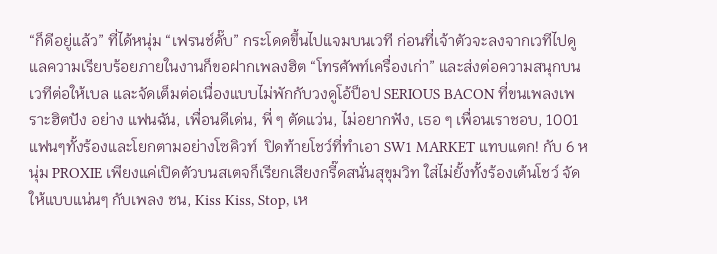“ก็ดีอยู่แล้ว” ที่ได้หนุ่ม “เฟรนช์ดั๊บ” กระโดดขึ้นไปแจมบนเวที ก่อนที่เจ้าตัวจะลงจากเวทีไปดูแลความเรียบร้อยภายในงานก็ขอฝากเพลงฮิต “โทรศัพท์เครื่องเก่า” และส่งต่อความสนุกบนเวทีต่อให้เบล และจัดเต็มต่อเนื่องแบบไม่พักกับวงดูโอ้ป็อป SERIOUS BACON ที่ขนเพลงเพราะฮิตปัง อย่าง แฟนฉัน, เพื่อนดีเด่น, พี่ ๆ ตัดแว่น, ไม่อยากฟัง, เธอ ๆ เพื่อนเราชอบ, 1001 แฟนๆทั้งร้องและโยกตามอย่างโซคิวท์  ปิดท้ายโชว์ที่ทำเอา SW1 MARKET แทบแตก! กับ 6 หนุ่ม PROXIE เพียงแค่เปิดตัวบนสเตจก็เรียกเสียงกรี๊ดสนั่นสุขุมวิท ใส่ไม่ยั้งทั้งร้องเต้นโชว์ จัดให้แบบแน่นๆ กับเพลง ชน, Kiss Kiss, Stop, เห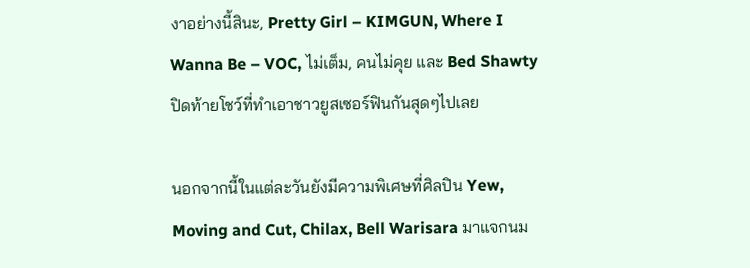งาอย่างนี้สินะ, Pretty Girl – KIMGUN, Where I Wanna Be – VOC, ไม่เต็ม, คนไม่คุย และ Bed Shawty ปิดท้ายโชว์ที่ทำเอาชาวยูสเซอร์ฟินกันสุดๆไปเลย

นอกจากนี้ในแต่ละวันยังมีความพิเศษที่ศิลปิน Yew, Moving and Cut, Chilax, Bell Warisara มาแจกนม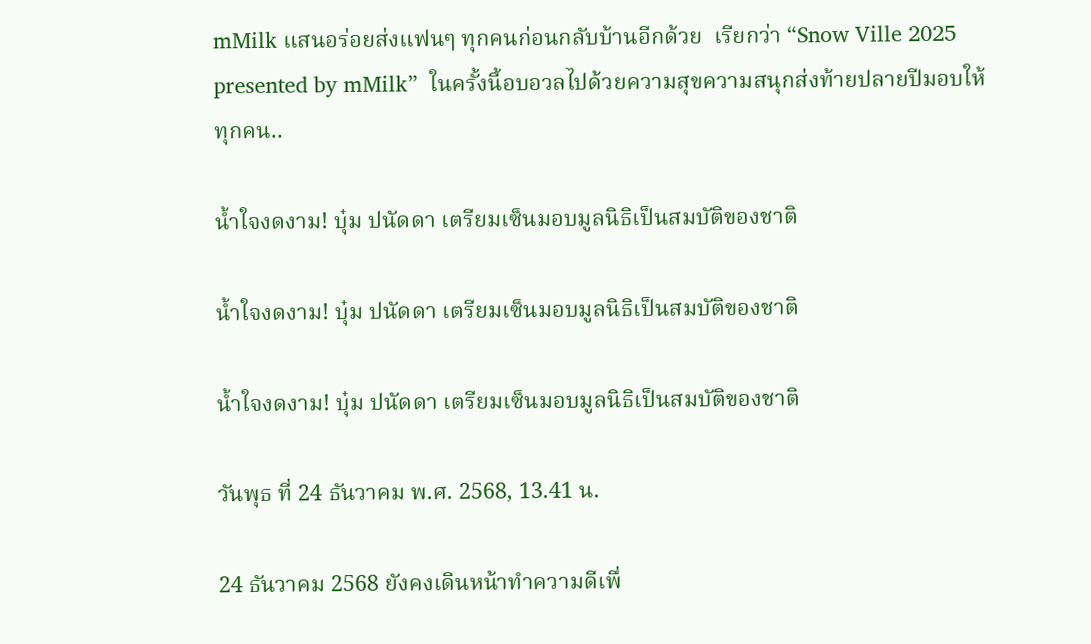mMilk แสนอร่อยส่งแฟนๆ ทุกคนก่อนกลับบ้านอีกด้วย  เรียกว่า “Snow Ville 2025 presented by mMilk”  ในครั้งนี้อบอวลไปด้วยความสุขความสนุกส่งท้ายปลายปีมอบให้ทุกคน..

น้ำใจงดงาม! บุ๋ม ปนัดดา เตรียมเซ็นมอบมูลนิธิเป็นสมบัติของชาติ

น้ำใจงดงาม! บุ๋ม ปนัดดา เตรียมเซ็นมอบมูลนิธิเป็นสมบัติของชาติ

น้ำใจงดงาม! บุ๋ม ปนัดดา เตรียมเซ็นมอบมูลนิธิเป็นสมบัติของชาติ

วันพุธ ที่ 24 ธันวาคม พ.ศ. 2568, 13.41 น.

24 ธันวาคม 2568 ยังคงเดินหน้าทำความดีเพื่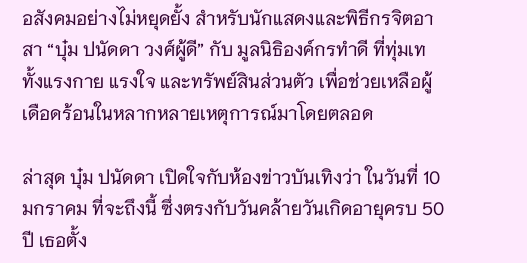อสังคมอย่างไม่หยุดยั้ง สำหรับนักแสดงและพิธีกรจิตอาสา “บุ๋ม ปนัดดา วงศ์ผู้ดี” กับ มูลนิธิองค์กรทำดี ที่ทุ่มเททั้งแรงกาย แรงใจ และทรัพย์สินส่วนตัว เพื่อช่วยเหลือผู้เดือดร้อนในหลากหลายเหตุการณ์มาโดยตลอด

ล่าสุด บุ๋ม ปนัดดา เปิดใจกับห้องข่าวบันเทิงว่า ในวันที่ 10 มกราคม ที่จะถึงนี้ ซึ่งตรงกับวันคล้ายวันเกิดอายุครบ 50 ปี เธอตั้ง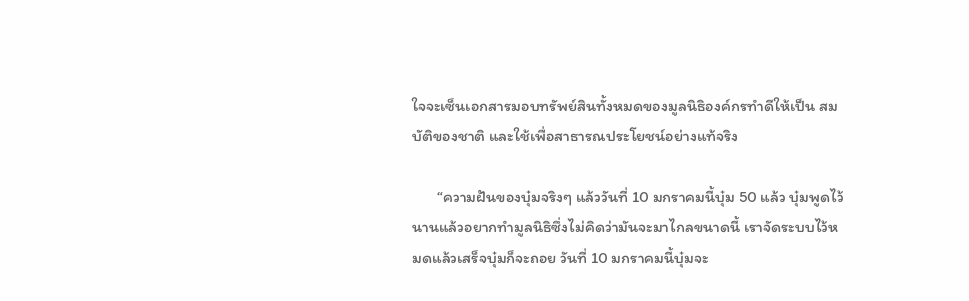ใจจะเซ็นเอกสารมอบทรัพย์สินทั้งหมดของมูลนิธิองค์กรทำดีให้เป็น สมบัติของชาติ และใช้เพื่อสาธารณประโยชน์อย่างแท้จริง

       “ความฝันของบุ๋มจริงๆ แล้ววันที่ 10 มกราคมนี้บุ๋ม 50 แล้ว บุ๋มพูดไว้นานแล้วอยากทำมูลนิธิซึ่งไม่คิดว่ามันจะมาไกลขนาดนี้ เราจัดระบบไว้หมดแล้วเสร็จบุ๋มก็จะถอย วันที่ 10 มกราคมนี้บุ๋มจะ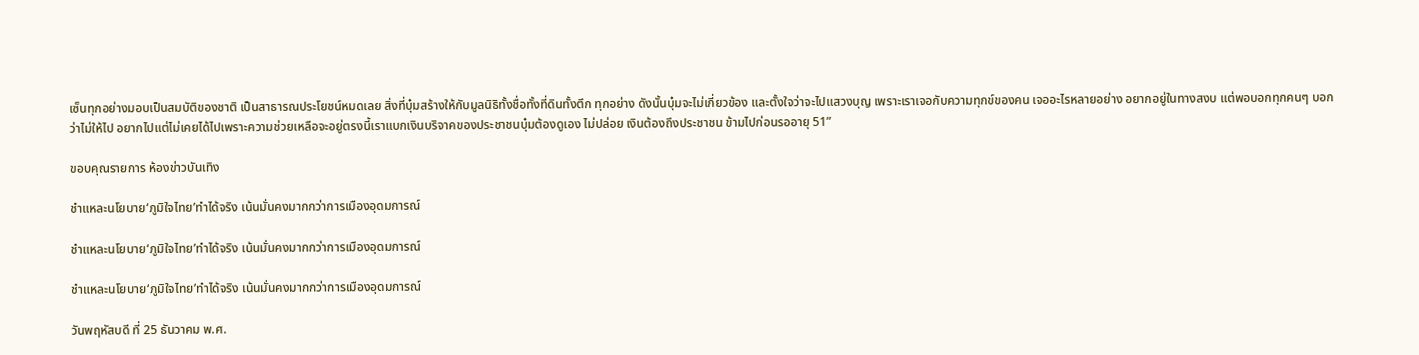เซ็นทุกอย่างมอบเป็นสมบัติของชาติ เป็นสาธารณประโยชน์หมดเลย สิ่งที่บุ๋มสร้างให้กับมูลนิธิทั้งชื่อทั้งที่ดินทั้งตึก ทุกอย่าง ดังนั้นบุ๋มจะไม่เกี่ยวข้อง และตั้งใจว่าจะไปแสวงบุญ เพราะเราเจอกับความทุกข์ของคน เจออะไรหลายอย่าง อยากอยู่ในทางสงบ แต่พอบอกทุกคนๆ บอกว่าไม่ให้ไป อยากไปแต่ไม่เคยได้ไปเพราะความช่วยเหลือจะอยู่ตรงนี้เราแบกเงินบริจาคของประชาชนบุ๋มต้องดูเอง ไม่ปล่อย เงินต้องถึงประชาชน ข้ามไปก่อนรออายุ 51”

ขอบคุณรายการ ห้องข่าวบันเทิง

ชำแหละนโยบาย‘ภูมิใจไทย’ทำได้จริง เน้นมั่นคงมากกว่าการเมืองอุดมการณ์

ชำแหละนโยบาย‘ภูมิใจไทย’ทำได้จริง เน้นมั่นคงมากกว่าการเมืองอุดมการณ์

ชำแหละนโยบาย‘ภูมิใจไทย’ทำได้จริง เน้นมั่นคงมากกว่าการเมืองอุดมการณ์

วันพฤหัสบดี ที่ 25 ธันวาคม พ.ศ.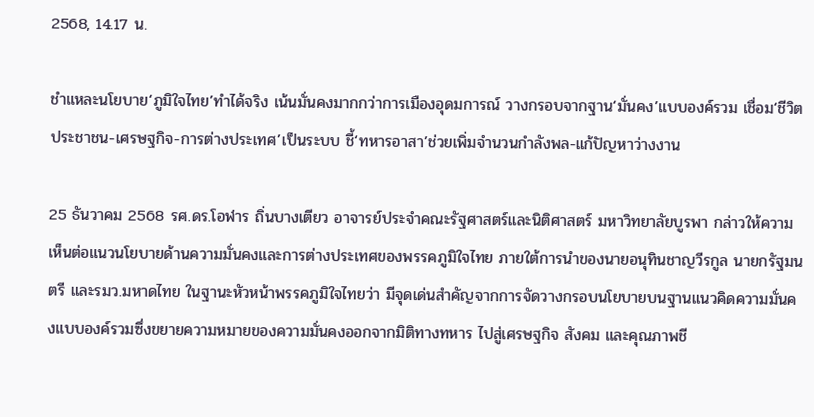2568, 14.17 น.

ชำแหละนโยบาย‘ภูมิใจไทย’ทำได้จริง เน้นมั่นคงมากกว่าการเมืองอุดมการณ์ วางกรอบจากฐาน‘มั่นคง’แบบองค์รวม เชื่อม‘ชีวิตประชาชน-เศรษฐกิจ-การต่างประเทศ’เป็นระบบ ชี้‘ทหารอาสา’ช่วยเพิ่มจำนวนกำลังพล-แก้ปัญหาว่างงาน

25 ธันวาคม 2568 รศ.ดร.โอฬาร ถิ่นบางเตียว อาจารย์ประจำคณะรัฐศาสตร์และนิติศาสตร์ มหาวิทยาลัยบูรพา กล่าวให้ความเห็นต่อแนวนโยบายด้านความมั่นคงและการต่างประเทศของพรรคภูมิใจไทย ภายใต้การนำของนายอนุทินชาญวีรกูล นายกรัฐมนตรี และรมว.มหาดไทย ในฐานะหัวหน้าพรรคภูมิใจไทยว่า มีจุดเด่นสำคัญจากการจัดวางกรอบนโยบายบนฐานแนวคิดความมั่นคงแบบองค์รวมซึ่งขยายความหมายของความมั่นคงออกจากมิติทางทหาร ไปสู่เศรษฐกิจ สังคม และคุณภาพชี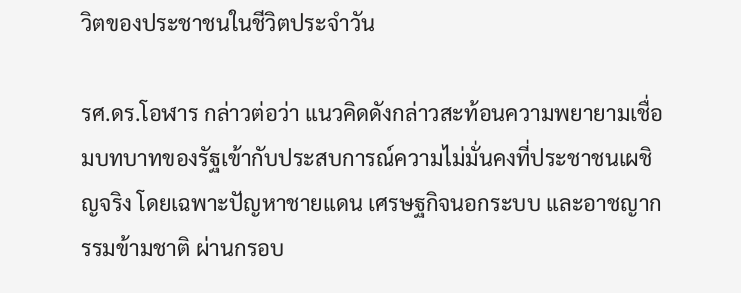วิตของประชาชนในชีวิตประจำวัน

รศ.ดร.โอฬาร กล่าวต่อว่า แนวคิดดังกล่าวสะท้อนความพยายามเชื่อมบทบาทของรัฐเข้ากับประสบการณ์ความไม่มั่นคงที่ประชาชนเผชิญจริง โดยเฉพาะปัญหาชายแดน เศรษฐกิจนอกระบบ และอาชญากรรมข้ามชาติ ผ่านกรอบ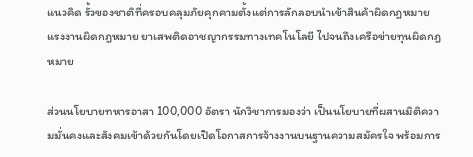แนวคิด รั้วของชาติที่ครอบคลุมภัยคุกคามตั้งแต่การลักลอบนำเข้าสินค้าผิดกฎหมาย แรงงานผิดกฎหมาย ยาเสพติดอาชญากรรมทางเทคโนโลยี ไปจนถึงเครือข่ายทุนผิดกฎหมาย

ส่วนนโยบายทหารอาสา 100,000 อัตรา นักวิชาการมองว่า เป็นนโยบายที่ผสานมิติความมั่นคงและสังคมเข้าด้วยกันโดยเปิดโอกาสการจ้างงานบนฐานความสมัครใจ พร้อมการ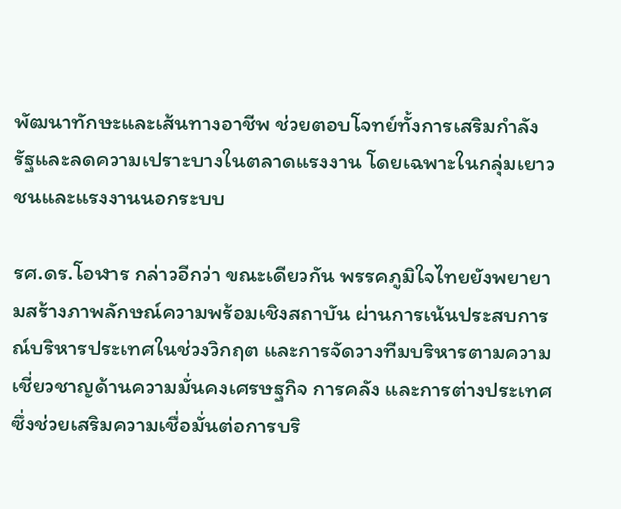พัฒนาทักษะและเส้นทางอาชีพ ช่วยตอบโจทย์ทั้งการเสริมกำลังรัฐและลดความเปราะบางในตลาดแรงงาน โดยเฉพาะในกลุ่มเยาวชนและแรงงานนอกระบบ

รศ.ดร.โอฬาร กล่าวอีกว่า ขณะเดียวกัน พรรคภูมิใจไทยยังพยายามสร้างภาพลักษณ์ความพร้อมเชิงสถาบัน ผ่านการเน้นประสบการณ์บริหารประเทศในช่วงวิกฤต และการจัดวางทีมบริหารตามความเชี่ยวชาญด้านความมั่นคงเศรษฐกิจ การคลัง และการต่างประเทศ ซึ่งช่วยเสริมความเชื่อมั่นต่อการบริ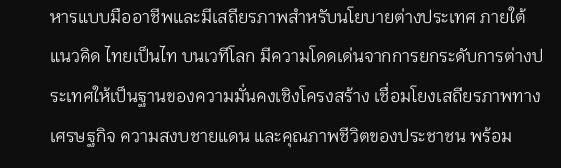หารแบบมืออาชีพและมีเสถียรภาพสำหรับนโยบายต่างประเทศ ภายใต้แนวคิด ไทยเป็นไท บนเวทีโลก มีความโดดเด่นจากการยกระดับการต่างประเทศให้เป็นฐานของความมั่นคงเชิงโครงสร้าง เชื่อมโยงเสถียรภาพทางเศรษฐกิจ ความสงบชายแดน และคุณภาพชีวิตของประชาชน พร้อม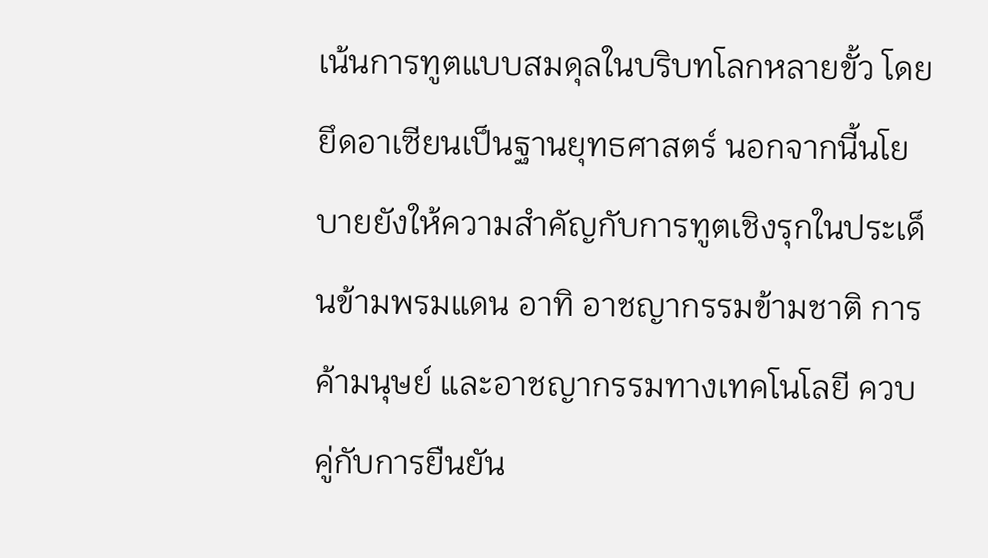เน้นการทูตแบบสมดุลในบริบทโลกหลายขั้ว โดยยึดอาเซียนเป็นฐานยุทธศาสตร์ นอกจากนี้นโยบายยังให้ความสำคัญกับการทูตเชิงรุกในประเด็นข้ามพรมแดน อาทิ อาชญากรรมข้ามชาติ การค้ามนุษย์ และอาชญากรรมทางเทคโนโลยี ควบคู่กับการยืนยัน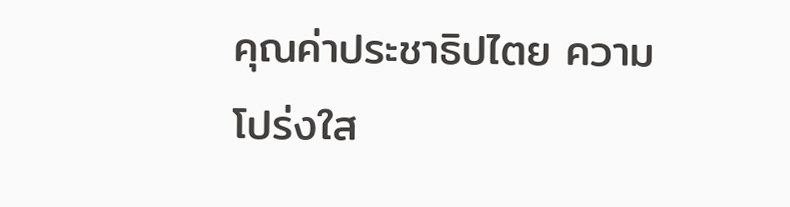คุณค่าประชาธิปไตย ความโปร่งใส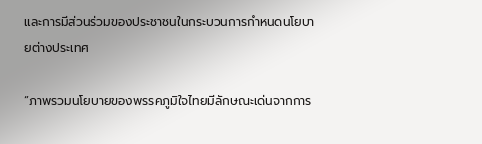และการมีส่วนร่วมของประชาชนในกระบวนการกำหนดนโยบายต่างประเทศ

“ภาพรวมนโยบายของพรรคภูมิใจไทยมีลักษณะเด่นจากการ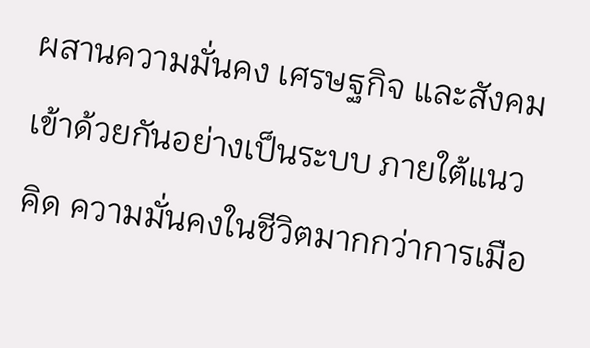ผสานความมั่นคง เศรษฐกิจ และสังคมเข้าด้วยกันอย่างเป็นระบบ ภายใต้แนวคิด ความมั่นคงในชีวิตมากกว่าการเมือ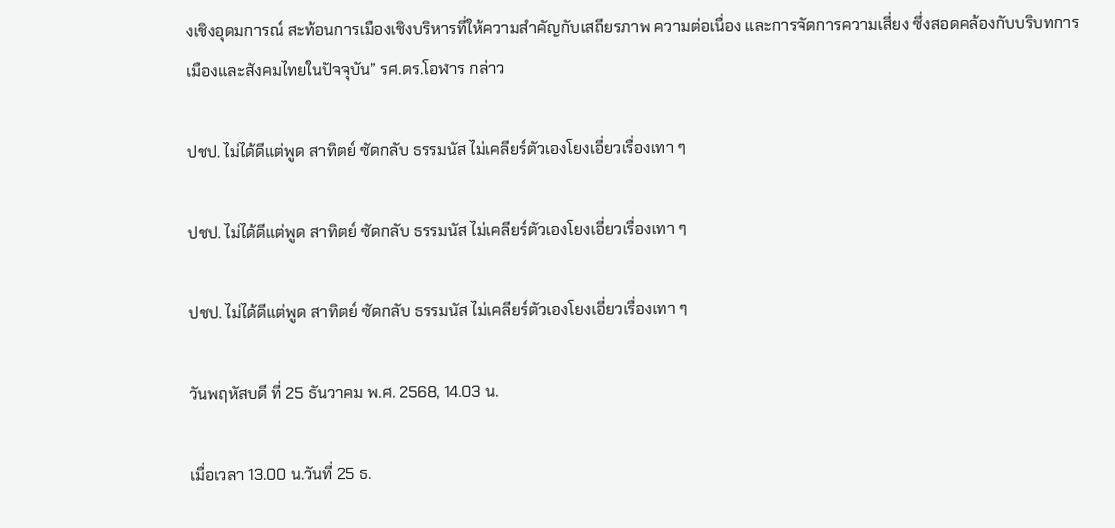งเชิงอุดมการณ์ สะท้อนการเมืองเชิงบริหารที่ให้ความสำคัญกับเสถียรภาพ ความต่อเนื่อง และการจัดการความเสี่ยง ซึ่งสอดคล้องกับบริบทการเมืองและสังคมไทยในปัจจุบัน” รศ.ดร.โอฬาร กล่าว

ปชป. ไม่ได้ดีแต่พูด สาทิตย์ ซัดกลับ ธรรมนัส ไม่เคลียร์ตัวเองโยงเอี่ยวเรื่องเทา ๆ

ปชป. ไม่ได้ดีแต่พูด สาทิตย์ ซัดกลับ ธรรมนัส ไม่เคลียร์ตัวเองโยงเอี่ยวเรื่องเทา ๆ

ปชป. ไม่ได้ดีแต่พูด สาทิตย์ ซัดกลับ ธรรมนัส ไม่เคลียร์ตัวเองโยงเอี่ยวเรื่องเทา ๆ

วันพฤหัสบดี ที่ 25 ธันวาคม พ.ศ. 2568, 14.03 น.

เมื่อเวลา 13.00 น.วันที่ 25 ธ.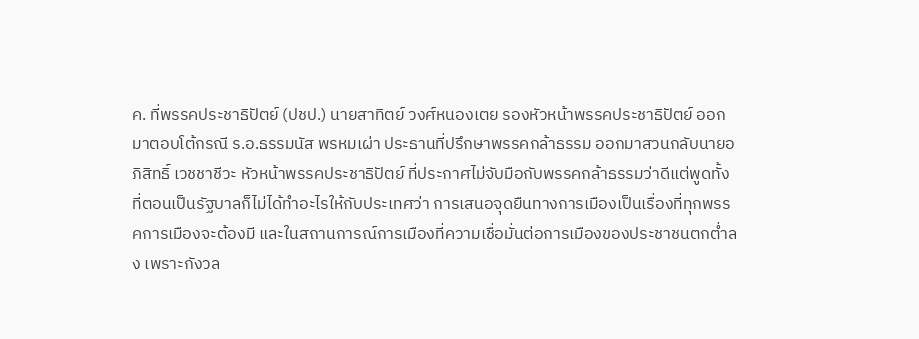ค. ที่พรรคประชาธิปัตย์ (ปชป.) นายสาทิตย์ วงศ์หนองเตย รองหัวหน้าพรรคประชาธิปัตย์ ออกมาตอบโต้กรณี ร.อ.ธรรมนัส พรหมเผ่า ประธานที่ปรึกษาพรรคกล้าธรรม ออกมาสวนกลับนายอภิสิทธิ์ เวชชาชีวะ หัวหน้าพรรคประชาธิปัตย์ ที่ประกาศไม่จับมือกับพรรคกล้าธรรมว่าดีแต่พูดทั้งที่ตอนเป็นรัฐบาลก็ไม่ได้ทำอะไรให้กับประเทศว่า การเสนอจุดยืนทางการเมืองเป็นเรื่องที่ทุกพรรคการเมืองจะต้องมี และในสถานการณ์การเมืองที่ความเชื่อมั่นต่อการเมืองของประชาชนตกต่ำลง เพราะกังวล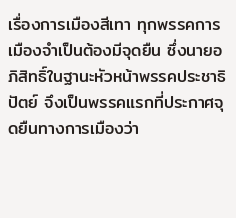เรื่องการเมืองสีเทา ทุกพรรคการเมืองจำเป็นต้องมีจุดยืน ซึ่งนายอภิสิทธิ์ในฐานะหัวหน้าพรรคประชาธิปัตย์ จึงเป็นพรรคแรกที่ประกาศจุดยืนทางการเมืองว่า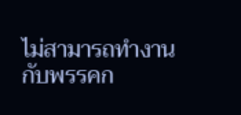ไม่สามารถทำงานกับพรรคก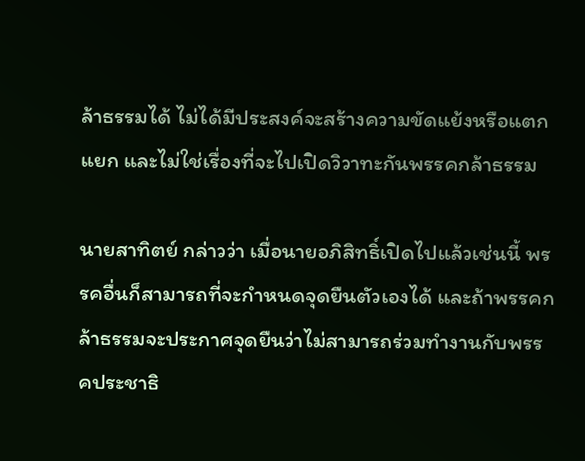ล้าธรรมได้ ไม่ได้มีประสงค์จะสร้างความขัดแย้งหรือแตกแยก และไม่ใช่เรื่องที่จะไปเปิดวิวาทะกันพรรคกล้าธรรม

นายสาทิตย์ กล่าวว่า เมื่อนายอภิสิทธิ์เปิดไปแล้วเช่นนี้ พรรคอื่นก็สามารถที่จะกำหนดจุดยืนตัวเองได้ และถ้าพรรคกล้าธรรมจะประกาศจุดยืนว่าไม่สามารถร่วมทำงานกับพรรคประชาธิ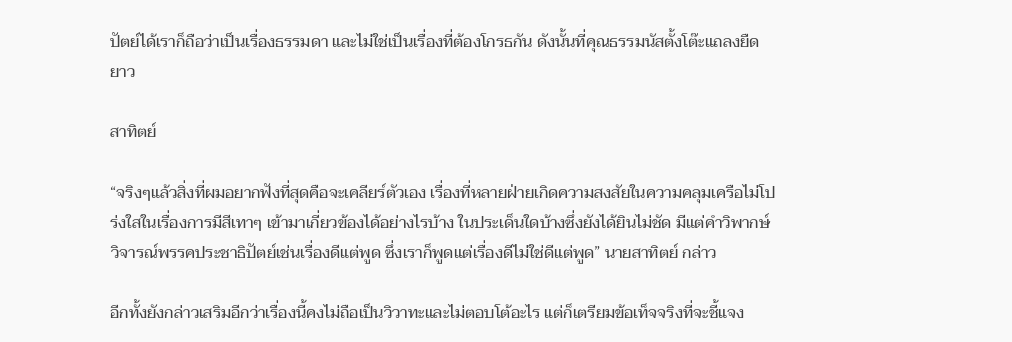ปัตย์ได้เราก็ถือว่าเป็นเรื่องธรรมดา และไม่ใช่เป็นเรื่องที่ต้องโกรธกัน ดังนั้นที่คุณธรรมนัสตั้งโต๊ะแถลงยืดยาว

สาทิตย์

“จริงๆแล้วสิ่งที่ผมอยากฟังที่สุดคือจะเคลียร์ตัวเอง เรื่องที่หลายฝ่ายเกิดความสงสัยในความคลุมเครือไม่โปร่งใสในเรื่องการมีสีเทาๆ เข้ามาเกี่ยวข้องได้อย่างไรบ้าง ในประเด็นใดบ้างซึ่งยังได้ยินไม่ชัด มีแต่คำวิพากษ์วิจารณ์พรรคประชาธิปัตย์เช่นเรื่องดีแต่พูด ซึ่งเราก็พูดแต่เรื่องดีไม่ใช่ดีแต่พูด” นายสาทิตย์ กล่าว

อีกทั้งยังกล่าวเสริมอีกว่าเรื่องนี้คงไม่ถือเป็นวิวาทะและไม่ตอบโต้อะไร แต่ก็เตรียมข้อเท็จจริงที่จะชี้แจง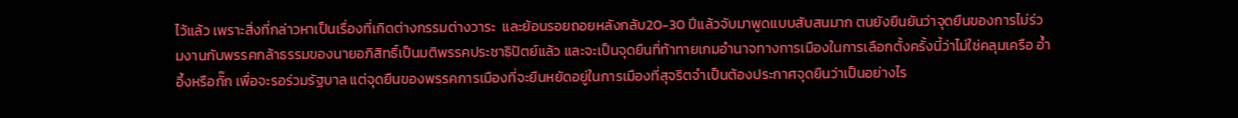ไว้แล้ว เพราะสิ่งที่กล่าวหาเป็นเรื่องที่เกิดต่างกรรมต่างวาระ  และย้อนรอยถอยหลังกลับ20-30 ปีแล้วจับมาพูดแบบสับสนมาก ตนยังยืนยันว่าจุดยืนของการไม่ร่วมงานกับพรรคกล้าธรรมของนายอภิสิทธิ์เป็นมติพรรคประชาธิปัตย์แล้ว และจะเป็นจุดยืนที่ท้าทายเกมอำนาจทางการเมืองในการเลือกตั้งครั้งนี้ว่าไม่ใช่คลุมเครือ อ้ำอึ้งหรือกั๊ก เพื่อจะรอร่วมรัฐบาล แต่จุดยืนของพรรคการเมืองที่จะยืนหยัดอยู่ในการเมืองที่สุจริตจำเป็นต้องประกาศจุดยืนว่าเป็นอย่างไร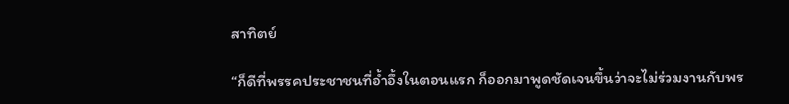สาทิตย์

“ก็ดีที่พรรคประชาชนที่อ้ำอึ้งในตอนแรก ก็ออกมาพูดชัดเจนขึ้นว่าจะไม่ร่วมงานกับพร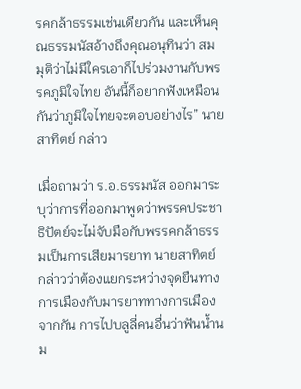รคกล้าธรรมเช่นเดียวกัน และเห็นคุณธรรมนัสอ้างถึงคุณอนุทินว่า สมมุติว่าไม่มีใครเอาก็ไปร่วมงานกับพรรคภูมิใจไทย อันนี้ก็อยากฟังเหมือนกันว่าภูมิใจไทยจะตอบอย่างไร” นายสาทิตย์ กล่าว

เมื่อถามว่า ร.อ.ธรรมนัส ออกมาระบุว่าการที่ออกมาพูดว่าพรรคประชาธิปัตย์จะไม่จับมือกับพรรคกล้าธรรมเป็นการเสียมารยาท นายสาทิตย์ กล่าวว่าต้องแยกระหว่างจุดยืนทางการเมืองกับมารยาททางการเมืองจากกัน การไปบลูลี่คนอื่นว่าฟันน้ำนม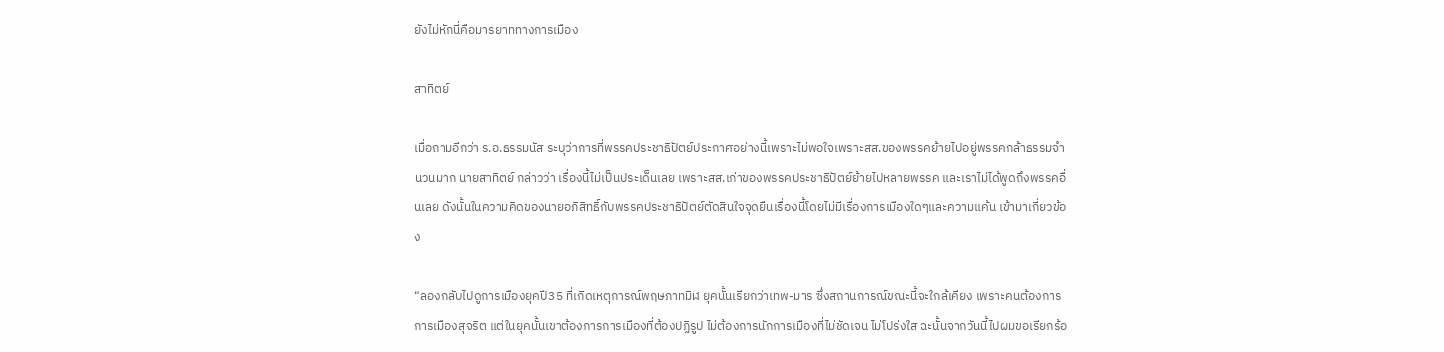ยังไม่หักนี่คือมารยาททางการเมือง

สาทิตย์

เมื่อถามอีกว่า ร.อ.ธรรมนัส ระบุว่าการที่พรรคประชาธิปัตย์ประกาศอย่างนี้เพราะไม่พอใจเพราะสส.ของพรรคย้ายไปอยู่พรรคกล้าธรรมจำนวนมาก นายสาทิตย์ กล่าวว่า เรื่องนี้ไม่เป็นประเด็นเลย เพราะสส.เก่าของพรรคประชาธิปัตย์ย้ายไปหลายพรรค และเราไม่ได้พูดถึงพรรคอื่นเลย ดังนั้นในความคิดของนายอภิสิทธิ์กับพรรคประชาธิปัตย์ตัดสินใจจุดยืนเรื่องนี้โดยไม่มีเรื่องการเมืองใดๆและความแค้น เข้ามาเกี่ยวข้อง

“ลองกลับไปดูการเมืองยุคปี35 ที่เกิดเหตุการณ์พฤษภาทมิฬ ยุคนั้นเรียกว่าเทพ-มาร ซึ่งสถานการณ์ขณะนี้จะใกล้เคียง เพราะคนต้องการการเมืองสุจริต แต่ในยุคนั้นเขาต้องการการเมืองที่ต้องปฏิรูป ไม่ต้องการนักการเมืองที่ไม่ชัดเจน ไม่โปร่งใส ฉะนั้นจากวันนี้ไปผมขอเรียกร้อ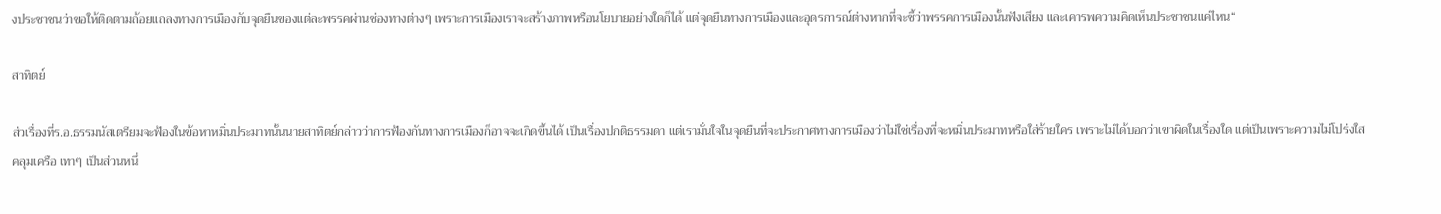งประชาชนว่าขอให้ติดตามถ้อยแถลงทางการเมืองกับจุดยืนของแต่ละพรรคผ่านช่องทางต่างๆ เพราะการเมืองเราจะสร้างภาพหรือนโยบายอย่างใดก็ได้ แต่จุดยืนทางการเมืองและอุดรการณ์ต่างหากที่จะชี้ว่าพรรคการเมืองนั้นฟังเสียง และเคารพความคิดเห็นประชาชนแค่ไหน“

สาทิตย์

ส่วเรื่องที่ร.อ.ธรรมนัสเตรียมจะฟ้องในข้อหาหมิ่นประมาทนั้นนายสาทิตย์กล่าวว่าการฟ้องกันทางการเมืองก็อาจจะเกิดขึ้นได้ เป็นเรื่องปกติธรรมดา แต่เรามั่นใจในจุดยืนที่จะประกาศทางการเมืองว่าไม่ใช่เรื่องที่จะหมิ่นประมาทหรือใส่ร้ายใคร เพราะไม่ได้บอกว่าเขาผิดในเรื่องใด แต่เป็นเพราะความไม่โปร่งใส คลุมเครือ เทาๆ เป็นส่วนหนึ่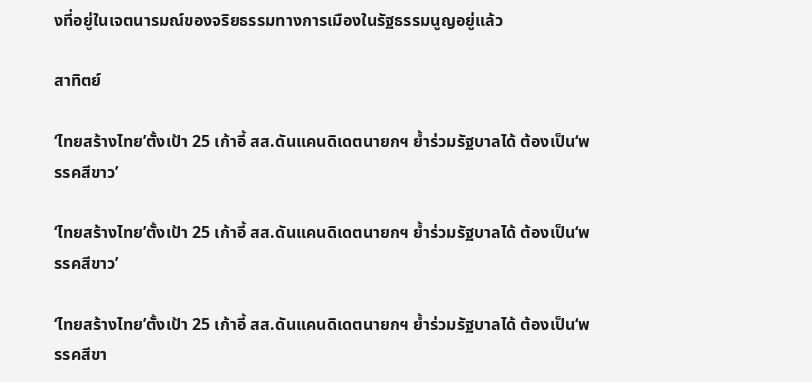งที่อยู่ในเจตนารมณ์ของจริยธรรมทางการเมืองในรัฐธรรมนูญอยู่แล้ว

สาทิตย์

‘ไทยสร้างไทย’ตั้งเป้า 25 เก้าอี้ สส.ดันแคนดิเดตนายกฯ ย้ำร่วมรัฐบาลได้ ต้องเป็น‘พรรคสีขาว’

‘ไทยสร้างไทย’ตั้งเป้า 25 เก้าอี้ สส.ดันแคนดิเดตนายกฯ ย้ำร่วมรัฐบาลได้ ต้องเป็น‘พรรคสีขาว’

‘ไทยสร้างไทย’ตั้งเป้า 25 เก้าอี้ สส.ดันแคนดิเดตนายกฯ ย้ำร่วมรัฐบาลได้ ต้องเป็น‘พรรคสีขา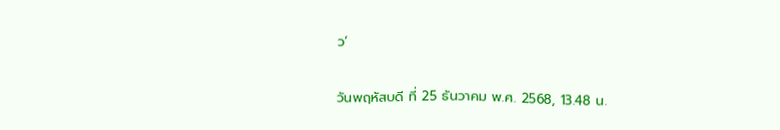ว’

วันพฤหัสบดี ที่ 25 ธันวาคม พ.ศ. 2568, 13.48 น.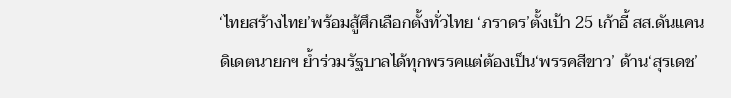‘ไทยสร้างไทย’พร้อมสู้ศึกเลือกตั้งทั่วไทย ‘ภราดร’ตั้งเป้า 25 เก้าอี้ สส.ดันแคนดิเดตนายกฯ ย้ำร่วมรัฐบาลได้ทุกพรรคแต่ต้องเป็น‘พรรคสีขาว’ ด้าน‘สุรเดช’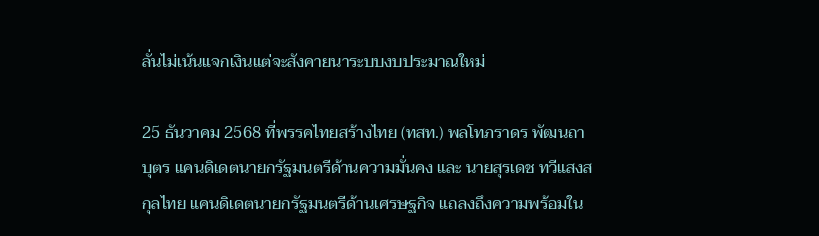ลั่นไม่เน้นแจกเงินแต่จะสังคายนาระบบงบประมาณใหม่

25 ธันวาคม 2568 ที่พรรคไทยสร้างไทย (ทสท.) พลโทภราดร พัฒนถาบุตร แคนดิเดตนายกรัฐมนตรีด้านความมั่นคง และ นายสุรเดช ทวีแสงสกุลไทย แคนดิเดตนายกรัฐมนตรีด้านเศรษฐกิจ แถลงถึงความพร้อมใน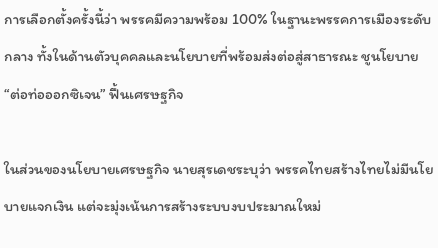การเลือกตั้งครั้งนี้ว่า พรรคมีความพร้อม 100% ในฐานะพรรคการเมืองระดับกลาง ทั้งในด้านตัวบุคคลและนโยบายที่พร้อมส่งต่อสู่สาธารณะ ชูนโยบาย “ต่อท่อออกซิเจน” ฟื้นเศรษฐกิจ

ในส่วนของนโยบายเศรษฐกิจ นายสุรเดชระบุว่า พรรคไทยสร้างไทยไม่มีนโยบายแจกเงิน แต่จะมุ่งเน้นการสร้างระบบงบประมาณใหม่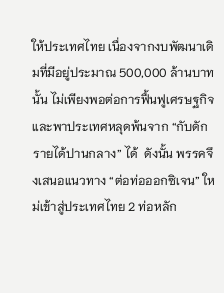ให้ประเทศไทย เนื่องจากงบพัฒนาเดิมที่มีอยู่ประมาณ 500,000 ล้านบาทนั้น ไม่เพียงพอต่อการฟื้นฟูเศรษฐกิจและพาประเทศหลุดพ้นจาก “กับดักรายได้ปานกลาง” ได้  ดังนั้น พรรคจึงเสนอแนวทาง “ต่อท่อออกซิเจน” ใหม่เข้าสู่ประเทศไทย 2 ท่อหลัก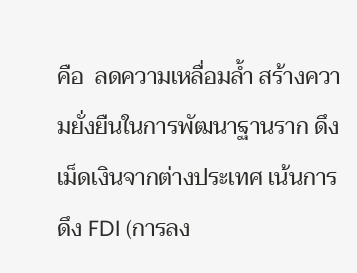คือ  ลดความเหลื่อมล้ำ สร้างความยั่งยืนในการพัฒนาฐานราก ดึงเม็ดเงินจากต่างประเทศ เน้นการดึง FDI (การลง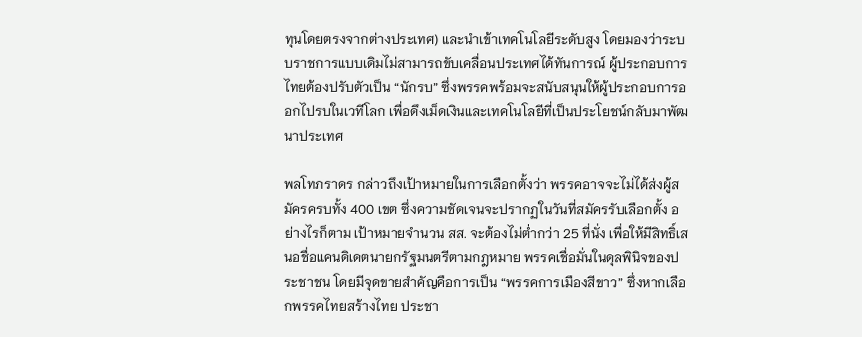ทุนโดยตรงจากต่างประเทศ) และนำเข้าเทคโนโลยีระดับสูง โดยมองว่าระบบราชการแบบเดิมไม่สามารถขับเคลื่อนประเทศได้ทันการณ์ ผู้ประกอบการไทยต้องปรับตัวเป็น “นักรบ” ซึ่งพรรคพร้อมจะสนับสนุนให้ผู้ประกอบการออกไปรบในเวทีโลก เพื่อดึงเม็ดเงินและเทคโนโลยีที่เป็นประโยชน์กลับมาพัฒนาประเทศ

พลโทภราดร กล่าวถึงเป้าหมายในการเลือกตั้งว่า พรรคอาจจะไม่ได้ส่งผู้สมัครครบทั้ง 400 เขต ซึ่งความชัดเจนจะปรากฏในวันที่สมัครรับเลือกตั้ง อย่างไรก็ตาม เป้าหมายจำนวน สส. จะต้องไม่ต่ำกว่า 25 ที่นั่ง เพื่อให้มีสิทธิ์เสนอชื่อแคนดิเดตนายกรัฐมนตรีตามกฎหมาย พรรคเชื่อมั่นในดุลพินิจของประชาชน โดยมีจุดขายสำคัญคือการเป็น “พรรคการเมืองสีขาว” ซึ่งหากเลือกพรรคไทยสร้างไทย ประชา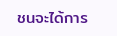ชนจะได้การ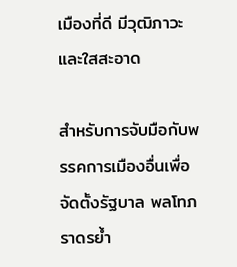เมืองที่ดี มีวุฒิภาวะ และใสสะอาด

สำหรับการจับมือกับพรรคการเมืองอื่นเพื่อจัดตั้งรัฐบาล พลโทภราดรย้ำ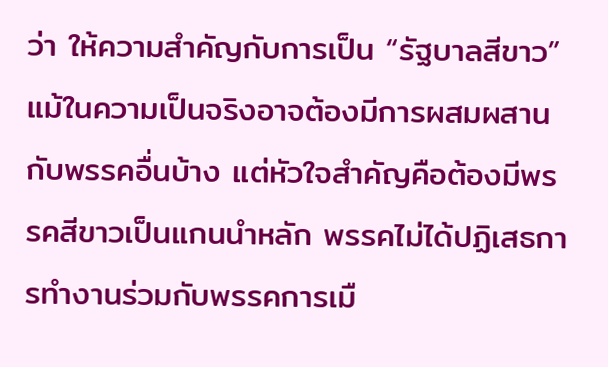ว่า ให้ความสำคัญกับการเป็น “รัฐบาลสีขาว” แม้ในความเป็นจริงอาจต้องมีการผสมผสานกับพรรคอื่นบ้าง แต่หัวใจสำคัญคือต้องมีพรรคสีขาวเป็นแกนนำหลัก พรรคไม่ได้ปฏิเสธการทำงานร่วมกับพรรคการเมื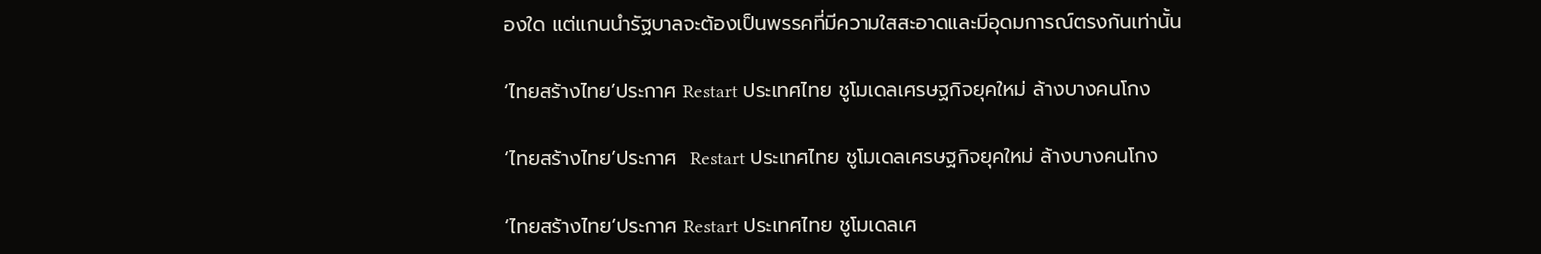องใด แต่แกนนำรัฐบาลจะต้องเป็นพรรคที่มีความใสสะอาดและมีอุดมการณ์ตรงกันเท่านั้น

‘ไทยสร้างไทย’ประกาศ Restart ประเทศไทย ชูโมเดลเศรษฐกิจยุคใหม่ ล้างบางคนโกง

‘ไทยสร้างไทย’ประกาศ  Restart ประเทศไทย ชูโมเดลเศรษฐกิจยุคใหม่ ล้างบางคนโกง

‘ไทยสร้างไทย’ประกาศ Restart ประเทศไทย ชูโมเดลเศ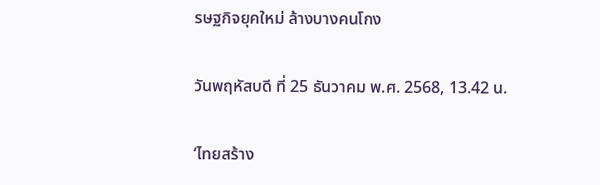รษฐกิจยุคใหม่ ล้างบางคนโกง

วันพฤหัสบดี ที่ 25 ธันวาคม พ.ศ. 2568, 13.42 น.

‘ไทยสร้าง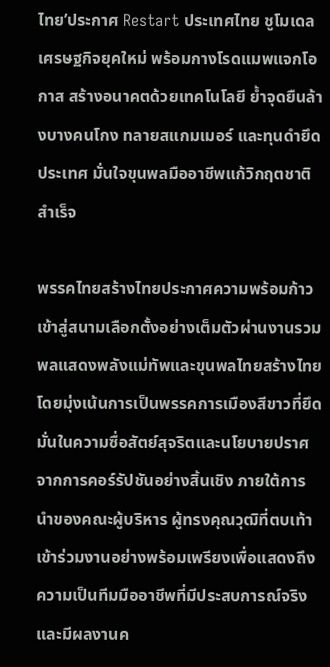ไทย’ประกาศ Restart ประเทศไทย ชูโมเดลเศรษฐกิจยุคใหม่ พร้อมกางโรดแมพแจกโอกาส สร้างอนาคตด้วยเทคโนโลยี ย้ำจุดยืนล้างบางคนโกง ทลายสแกมเมอร์ และทุนดำยึดประเทศ มั่นใจขุนพลมืออาชีพแก้วิกฤตชาติสำเร็จ

พรรคไทยสร้างไทยประกาศความพร้อมก้าวเข้าสู่สนามเลือกตั้งอย่างเต็มตัวผ่านงานรวมพลแสดงพลังแม่ทัพและขุนพลไทยสร้างไทย โดยมุ่งเน้นการเป็นพรรคการเมืองสีขาวที่ยึดมั่นในความซื่อสัตย์สุจริตและนโยบายปราศจากการคอร์รัปชันอย่างสิ้นเชิง ภายใต้การนำของคณะผู้บริหาร ผู้ทรงคุณวุฒิที่ตบเท้าเข้าร่วมงานอย่างพร้อมเพรียงเพื่อแสดงถึงความเป็นทีมมืออาชีพที่มีประสบการณ์จริงและมีผลงานค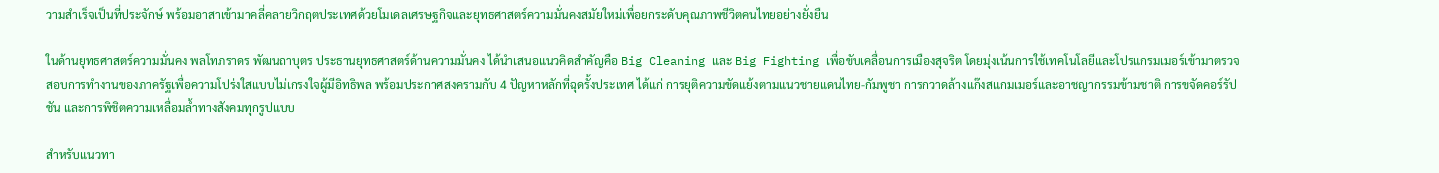วามสำเร็จเป็นที่ประจักษ์ พร้อมอาสาเข้ามาคลี่คลายวิกฤตประเทศด้วยโมเดลเศรษฐกิจและยุทธศาสตร์ความมั่นคงสมัยใหม่เพื่อยกระดับคุณภาพชีวิตคนไทยอย่างยั่งยืน

ในด้านยุทธศาสตร์ความมั่นคง พลโทภราดร พัฒนถาบุตร ประธานยุทธศาสตร์ด้านความมั่นคง ได้นำเสนอแนวคิดสำคัญคือ Big Cleaning และ Big Fighting เพื่อขับเคลื่อนการเมืองสุจริต โดยมุ่งเน้นการใช้เทคโนโลยีและโปรแกรมเมอร์เข้ามาตรวจสอบการทำงานของภาครัฐเพื่อความโปร่งใสแบบไม่เกรงใจผู้มีอิทธิพล พร้อมประกาศสงครามกับ 4 ปัญหาหลักที่ฉุดรั้งประเทศ ได้แก่ การยุติความขัดแย้งตามแนวชายแดนไทย-กัมพูชา การกวาดล้างแก๊งสแกมเมอร์และอาชญากรรมข้ามชาติ การขจัดคอร์รัปชัน และการพิชิตความเหลื่อมล้ำทางสังคมทุกรูปแบบ

สำหรับแนวทา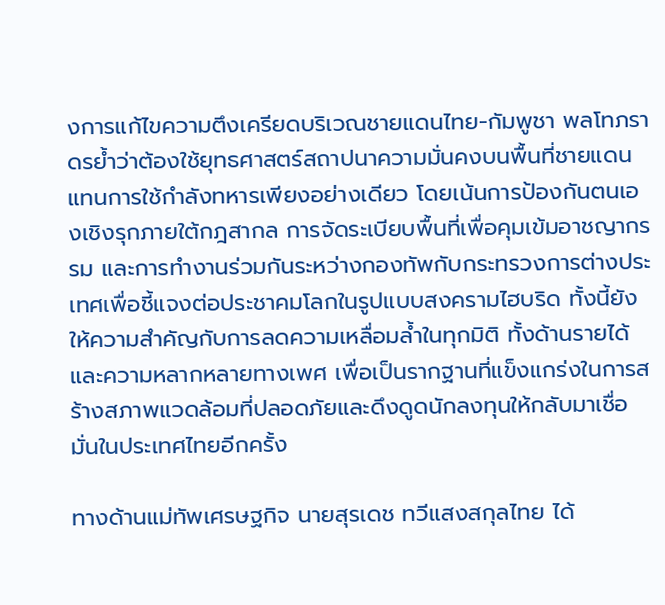งการแก้ไขความตึงเครียดบริเวณชายแดนไทย-กัมพูชา พลโทภราดรย้ำว่าต้องใช้ยุทธศาสตร์สถาปนาความมั่นคงบนพื้นที่ชายแดนแทนการใช้กำลังทหารเพียงอย่างเดียว โดยเน้นการป้องกันตนเองเชิงรุกภายใต้กฎสากล การจัดระเบียบพื้นที่เพื่อคุมเข้มอาชญากรรม และการทำงานร่วมกันระหว่างกองทัพกับกระทรวงการต่างประเทศเพื่อชี้แจงต่อประชาคมโลกในรูปแบบสงครามไฮบริด ทั้งนี้ยังให้ความสำคัญกับการลดความเหลื่อมล้ำในทุกมิติ ทั้งด้านรายได้และความหลากหลายทางเพศ เพื่อเป็นรากฐานที่แข็งแกร่งในการสร้างสภาพแวดล้อมที่ปลอดภัยและดึงดูดนักลงทุนให้กลับมาเชื่อมั่นในประเทศไทยอีกครั้ง

ทางด้านแม่ทัพเศรษฐกิจ นายสุรเดช ทวีแสงสกุลไทย ได้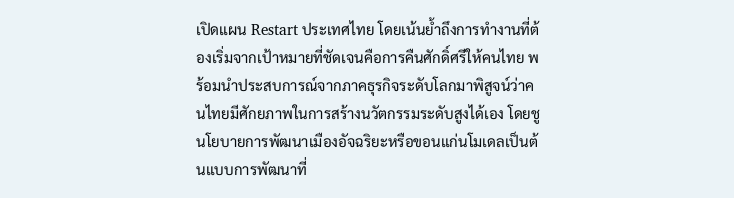เปิดแผน Restart ประเทศไทย โดยเน้นย้ำถึงการทำงานที่ต้องเริ่มจากเป้าหมายที่ชัดเจนคือการคืนศักดิ์ศรีให้คนไทย พร้อมนำประสบการณ์จากภาคธุรกิจระดับโลกมาพิสูจน์ว่าคนไทยมีศักยภาพในการสร้างนวัตกรรมระดับสูงได้เอง โดยชูนโยบายการพัฒนาเมืองอัจฉริยะหรือขอนแก่นโมเดลเป็นต้นแบบการพัฒนาที่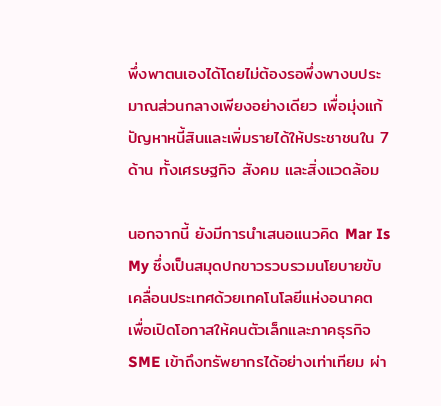พึ่งพาตนเองได้โดยไม่ต้องรอพึ่งพางบประมาณส่วนกลางเพียงอย่างเดียว เพื่อมุ่งแก้ปัญหาหนี้สินและเพิ่มรายได้ให้ประชาชนใน 7 ด้าน ทั้งเศรษฐกิจ สังคม และสิ่งแวดล้อม

นอกจากนี้ ยังมีการนำเสนอแนวคิด Mar Is My ซึ่งเป็นสมุดปกขาวรวบรวมนโยบายขับเคลื่อนประเทศด้วยเทคโนโลยีแห่งอนาคต เพื่อเปิดโอกาสให้คนตัวเล็กและภาคธุรกิจ SME เข้าถึงทรัพยากรได้อย่างเท่าเทียม ผ่า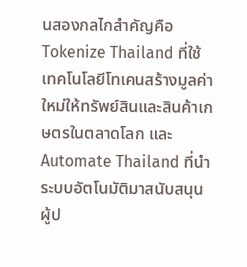นสองกลไกสำคัญคือ Tokenize Thailand ที่ใช้เทคโนโลยีโทเคนสร้างมูลค่าใหม่ให้ทรัพย์สินและสินค้าเกษตรในตลาดโลก และ Automate Thailand ที่นำระบบอัตโนมัติมาสนับสนุนผู้ป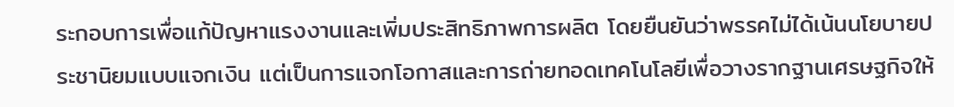ระกอบการเพื่อแก้ปัญหาแรงงานและเพิ่มประสิทธิภาพการผลิต โดยยืนยันว่าพรรคไม่ได้เน้นนโยบายประชานิยมแบบแจกเงิน แต่เป็นการแจกโอกาสและการถ่ายทอดเทคโนโลยีเพื่อวางรากฐานเศรษฐกิจให้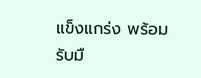แข็งแกร่ง พร้อมรับมื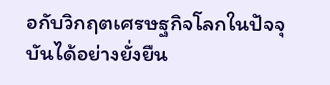อกับวิกฤตเศรษฐกิจโลกในปัจจุบันได้อย่างยั่งยืน